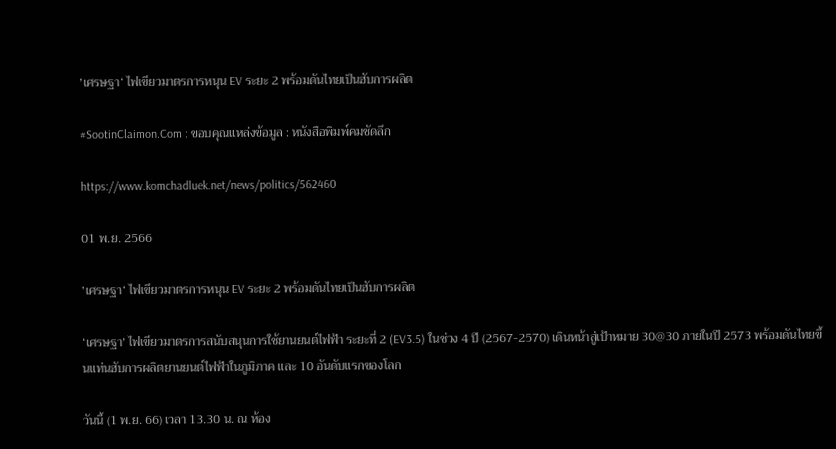’เศรษฐา‘ ไฟเขียวมาตรการหนุน EV ระยะ 2 พร้อมดันไทยเป็นฮับการผลิต

#SootinClaimon.Com : ขอบคุณแหล่งข้อมูล : หนังสือพิมพ์คมชัดลึก

https://www.komchadluek.net/news/politics/562460

01 พ.ย. 2566

’เศรษฐา‘ ไฟเขียวมาตรการหนุน EV ระยะ 2 พร้อมดันไทยเป็นฮับการผลิต

‘เศรษฐา’ ไฟเขียวมาตรการสนับสนุนการใช้ยานยนต์ไฟฟ้า ระยะที่ 2 (EV3.5) ในช่วง 4 ปี (2567-2570) เดินหน้าสู่เป้าหมาย 30@30 ภายในปี 2573 พร้อมดันไทยขึ้นแท่นฮับการผลิตยานยนต์ไฟฟ้าในภูมิภาค และ 10 อันดับแรกของโลก

วันนี้ (1 พ.ย. 66) เวลา 13.30 น. ณ ห้อง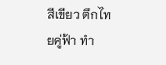สีเขียว ตึกไทยคู่ฟ้า ทำ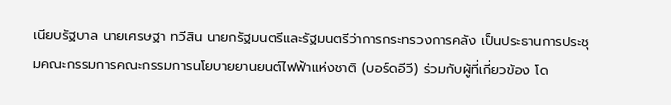เนียบรัฐบาล นายเศรษฐา ทวีสิน นายกรัฐมนตรีและรัฐมนตรีว่าการกระทรวงการคลัง เป็นประธานการประชุมคณะกรรมการคณะกรรมการนโยบายยานยนต์ไฟฟ้าแห่งชาติ (บอร์ดอีวี) ร่วมกับผู้ที่เกี่ยวข้อง โด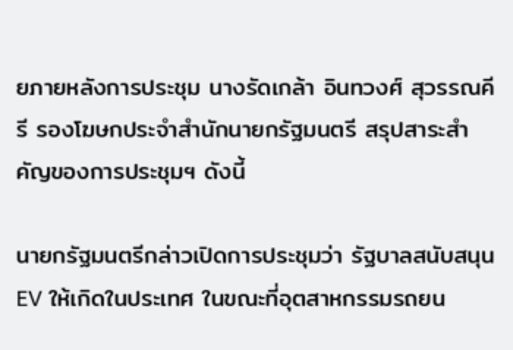ยภายหลังการประชุม นางรัดเกล้า อินทวงศ์ สุวรรณคีรี รองโฆษกประจำสำนักนายกรัฐมนตรี สรุปสาระสำคัญของการประชุมฯ ดังนี้

นายกรัฐมนตรีกล่าวเปิดการประชุมว่า รัฐบาลสนับสนุน EV ให้เกิดในประเทศ ในขณะที่อุตสาหกรรมรถยน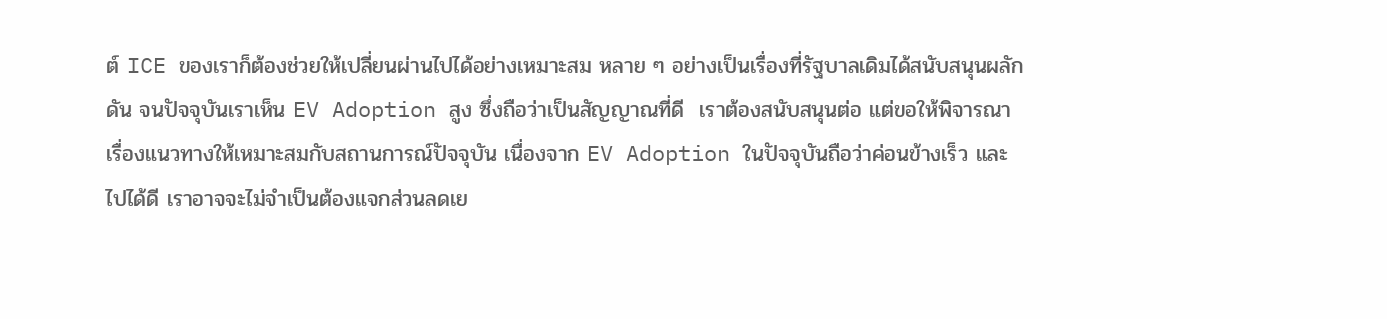ต์ ICE ของเราก็ต้องช่วยให้เปลี่ยนผ่านไปได้อย่างเหมาะสม หลาย ๆ อย่างเป็นเรื่องที่รัฐบาลเดิมได้สนับสนุนผลักดัน จนปัจจุบันเราเห็น EV Adoption สูง ซึ่งถือว่าเป็นสัญญาณที่ดี  เราต้องสนับสนุนต่อ แต่ขอให้พิจารณาเรื่องแนวทางให้เหมาะสมกับสถานการณ์ปัจจุบัน เนื่องจาก EV Adoption ในปัจจุบันถือว่าค่อนข้างเร็ว และไปได้ดี เราอาจจะไม่จำเป็นต้องแจกส่วนลดเย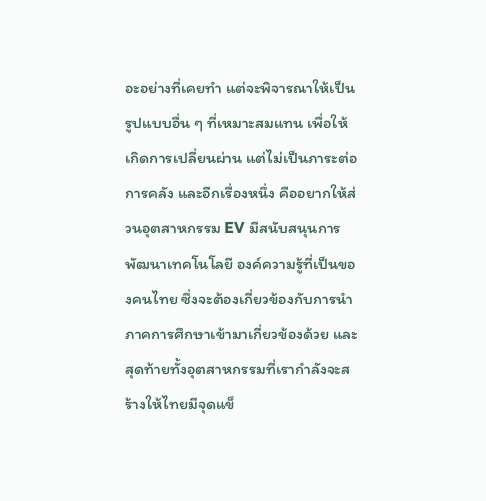อะอย่างที่เคยทำ แต่จะพิจารณาให้เป็นรูปแบบอื่น ๆ ที่เหมาะสมแทน เพื่อให้เกิดการเปลี่ยนผ่าน แต่ไม่เป็นภาระต่อการคลัง และอีกเรื่องหนึ่ง คืออยากให้ส่วนอุตสาหกรรม EV มีสนับสนุนการพัฒนาเทคโนโลยี องค์ความรู้ที่เป็นของคนไทย ซึ่งจะต้องเกี่ยวข้องกับการนำภาคการศึกษาเข้ามาเกี่ยวข้องด้วย และสุดท้ายทั้งอุตสาหกรรมที่เรากำลังจะสร้างให้ไทยมีจุดแข็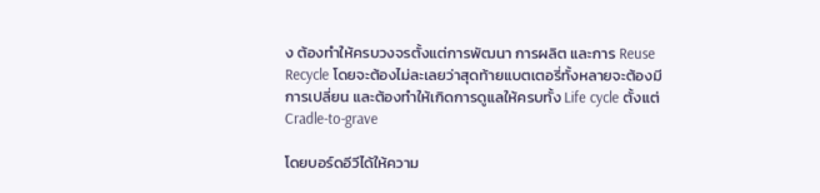ง ต้องทำให้ครบวงจรตั้งแต่การพัฒนา การผลิต และการ Reuse Recycle โดยจะต้องไม่ละเลยว่าสุดท้ายแบตเตอรี่ทั้งหลายจะต้องมีการเปลี่ยน และต้องทำให้เกิดการดูแลให้ครบทั้ง Life cycle ตั้งแต่ Cradle-to-grave

โดยบอร์ดอีวีได้ให้ความ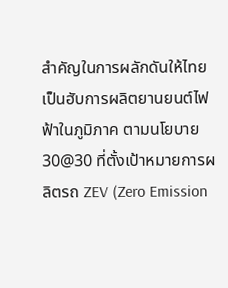สำคัญในการผลักดันให้ไทยเป็นฮับการผลิตยานยนต์ไฟฟ้าในภูมิภาค ตามนโยบาย 30@30 ที่ตั้งเป้าหมายการผลิตรถ ZEV (Zero Emission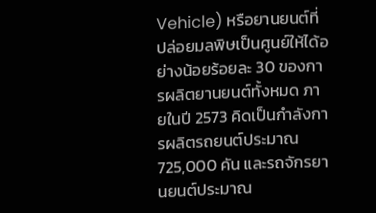Vehicle) หรือยานยนต์ที่ปล่อยมลพิษเป็นศูนย์ให้ได้อย่างน้อยร้อยละ 30 ของการผลิตยานยนต์ทั้งหมด ภายในปี 2573 คิดเป็นกำลังการผลิตรถยนต์ประมาณ 725,000 คัน และรถจักรยานยนต์ประมาณ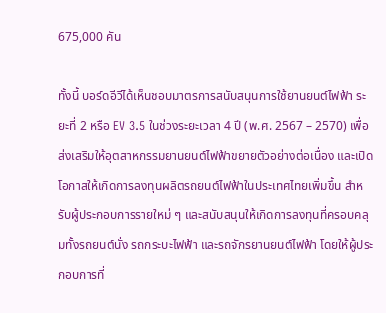675,000 คัน

ทั้งนี้ บอร์ดอีวีได้เห็นชอบมาตรการสนับสนุนการใช้ยานยนต์ไฟฟ้า ระยะที่ 2 หรือ EV 3.5 ในช่วงระยะเวลา 4 ปี (พ.ศ. 2567 – 2570) เพื่อส่งเสริมให้อุตสาหกรรมยานยนต์ไฟฟ้าขยายตัวอย่างต่อเนื่อง และเปิดโอกาสให้เกิดการลงทุนผลิตรถยนต์ไฟฟ้าในประเทศไทยเพิ่มขึ้น สำหรับผู้ประกอบการรายใหม่ ๆ และสนับสนุนให้เกิดการลงทุนที่ครอบคลุมทั้งรถยนต์นั่ง รถกระบะไฟฟ้า และรถจักรยานยนต์ไฟฟ้า โดยให้ผู้ประกอบการที่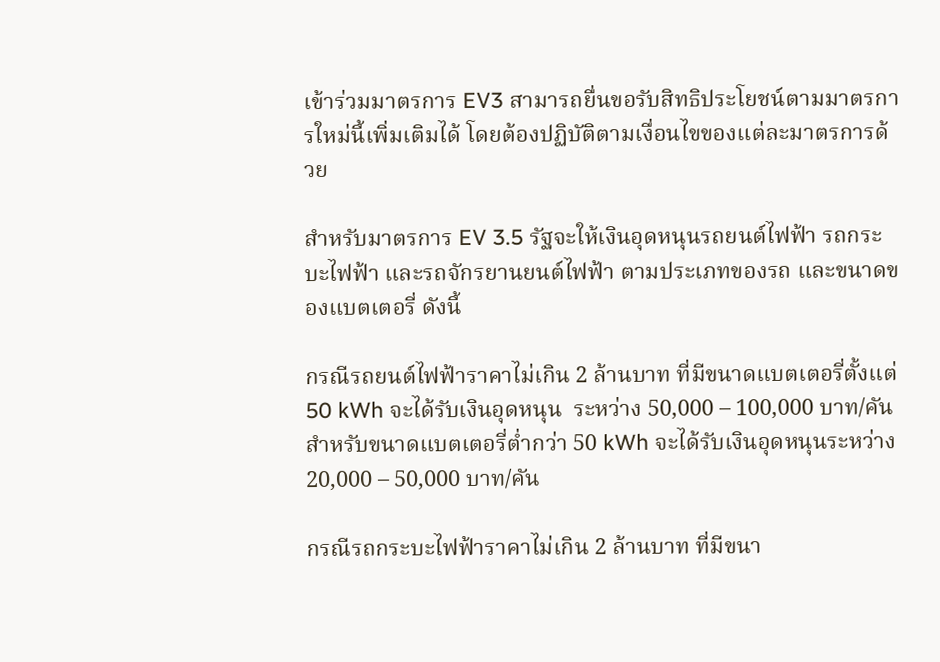เข้าร่วมมาตรการ EV3 สามารถยื่นขอรับสิทธิประโยชน์ตามมาตรการใหม่นี้เพิ่มเติมได้ โดยต้องปฏิบัติตามเงื่อนไขของแต่ละมาตรการด้วย

สำหรับมาตรการ EV 3.5 รัฐจะให้เงินอุดหนุนรถยนต์ไฟฟ้า รถกระบะไฟฟ้า และรถจักรยานยนต์ไฟฟ้า ตามประเภทของรถ และขนาดของแบตเตอรี่ ดังนี้

กรณีรถยนต์ไฟฟ้าราคาไม่เกิน 2 ล้านบาท ที่มีขนาดแบตเตอรี่ตั้งแต่ 50 kWh จะได้รับเงินอุดหนุน  ระหว่าง 50,000 – 100,000 บาท/คัน สำหรับขนาดแบตเตอรี่ต่ำกว่า 50 kWh จะได้รับเงินอุดหนุนระหว่าง 20,000 – 50,000 บาท/คัน

กรณีรถกระบะไฟฟ้าราคาไม่เกิน 2 ล้านบาท ที่มีขนา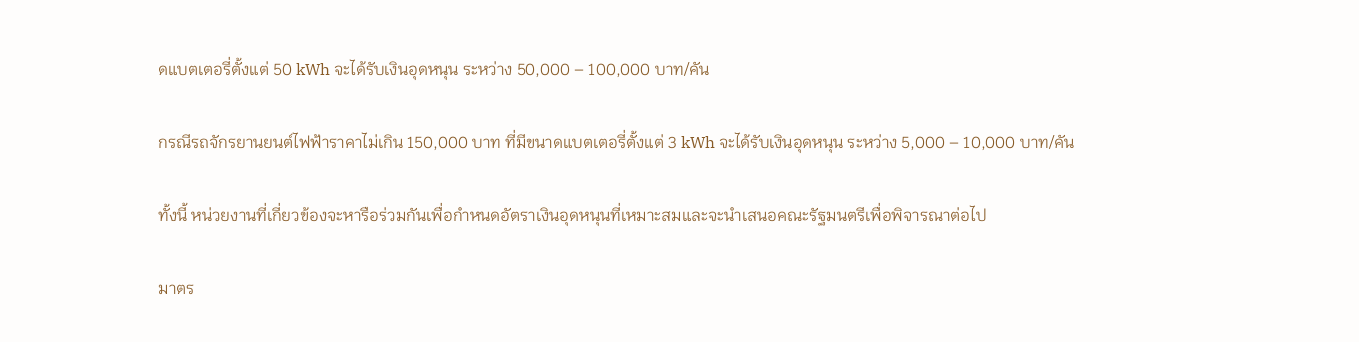ดแบตเตอรี่ตั้งแต่ 50 kWh จะได้รับเงินอุดหนุน ระหว่าง 50,000 – 100,000 บาท/คัน

กรณีรถจักรยานยนต์ไฟฟ้าราคาไม่เกิน 150,000 บาท ที่มีขนาดแบตเตอรี่ตั้งแต่ 3 kWh จะได้รับเงินอุดหนุน ระหว่าง 5,000 – 10,000 บาท/คัน

ทั้งนี้ หน่วยงานที่เกี่ยวข้องจะหารือร่วมกันเพื่อกำหนดอัตราเงินอุดหนุนที่เหมาะสมและจะนำเสนอคณะรัฐมนตรีเพื่อพิจารณาต่อไป

มาตร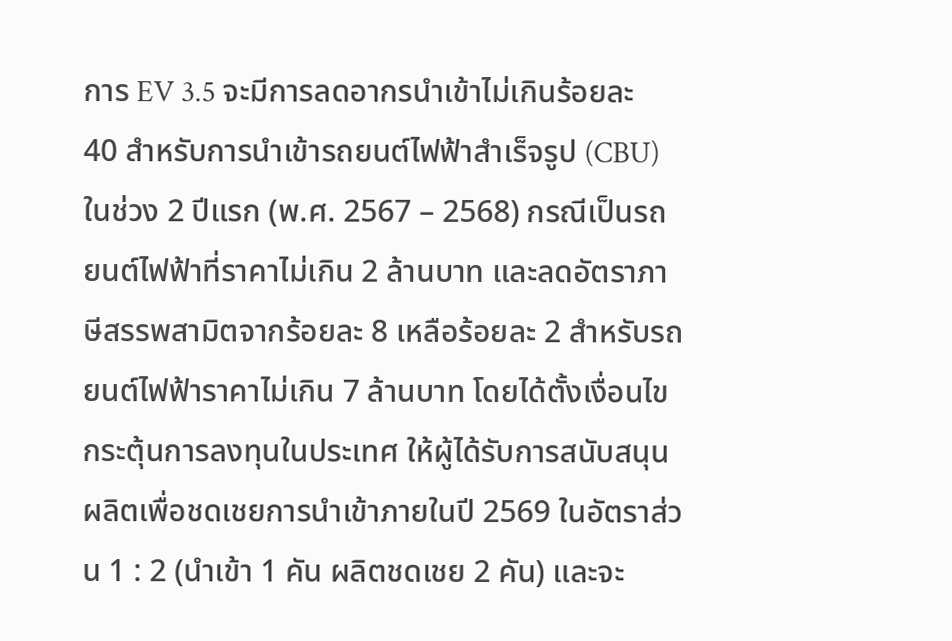การ EV 3.5 จะมีการลดอากรนำเข้าไม่เกินร้อยละ 40 สำหรับการนำเข้ารถยนต์ไฟฟ้าสำเร็จรูป (CBU) ในช่วง 2 ปีแรก (พ.ศ. 2567 – 2568) กรณีเป็นรถยนต์ไฟฟ้าที่ราคาไม่เกิน 2 ล้านบาท และลดอัตราภาษีสรรพสามิตจากร้อยละ 8 เหลือร้อยละ 2 สำหรับรถยนต์ไฟฟ้าราคาไม่เกิน 7 ล้านบาท โดยได้ตั้งเงื่อนไขกระตุ้นการลงทุนในประเทศ ให้ผู้ได้รับการสนับสนุนผลิตเพื่อชดเชยการนำเข้าภายในปี 2569 ในอัตราส่วน 1 : 2 (นำเข้า 1 คัน ผลิตชดเชย 2 คัน) และจะ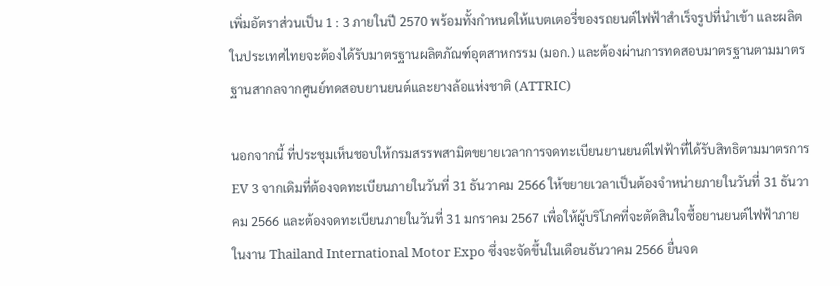เพิ่มอัตราส่วนเป็น 1 : 3 ภายในปี 2570 พร้อมทั้งกำหนดให้แบตเตอรี่ของรถยนต์ไฟฟ้าสำเร็จรูปที่นำเข้า และผลิตในประเทศไทยจะต้องได้รับมาตรฐานผลิตภัณฑ์อุตสาหกรรม (มอก.) และต้องผ่านการทดสอบมาตรฐานตามมาตรฐานสากลจากศูนย์ทดสอบยานยนต์และยางล้อแห่งชาติ (ATTRIC)

นอกจากนี้ ที่ประชุมเห็นชอบให้กรมสรรพสามิตขยายเวลาการจดทะเบียนยานยนต์ไฟฟ้าที่ได้รับสิทธิตามมาตรการ EV 3 จากเดิมที่ต้องจดทะเบียนภายในวันที่ 31 ธันวาคม 2566 ให้ขยายเวลาเป็นต้องจำหน่ายภายในวันที่ 31 ธันวาคม 2566 และต้องจดทะเบียนภายในวันที่ 31 มกราคม 2567 เพื่อให้ผู้บริโภคที่จะตัดสินใจซื้อยานยนต์ไฟฟ้าภายในงาน Thailand International Motor Expo ซึ่งจะจัดขึ้นในเดือนธันวาคม 2566 ยื่นจด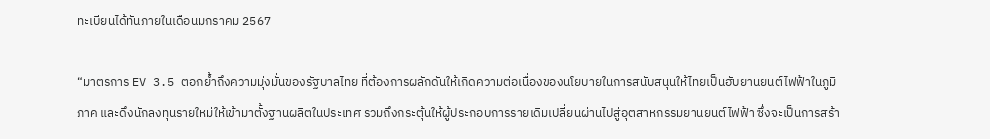ทะเบียนได้ทันภายในเดือนมกราคม 2567

“มาตรการ EV 3.5 ตอกย้ำถึงความมุ่งมั่นของรัฐบาลไทย ที่ต้องการผลักดันให้เกิดความต่อเนื่องของนโยบายในการสนับสนุนให้ไทยเป็นฮับยานยนต์ไฟฟ้าในภูมิภาค และดึงนักลงทุนรายใหม่ให้เข้ามาตั้งฐานผลิตในประเทศ รวมถึงกระตุ้นให้ผู้ประกอบการรายเดิมเปลี่ยนผ่านไปสู่อุตสาหกรรมยานยนต์ไฟฟ้า ซึ่งจะเป็นการสร้า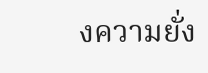งความยั่ง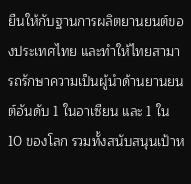ยืนให้กับฐานการผลิตยานยนต์ของประเทศไทย และทำให้ไทยสามารถรักษาความเป็นผู้นำด้านยานยนต์อันดับ 1 ในอาเซียน และ 1 ใน 10 ของโลก รวมทั้งสนับสนุนเป้าห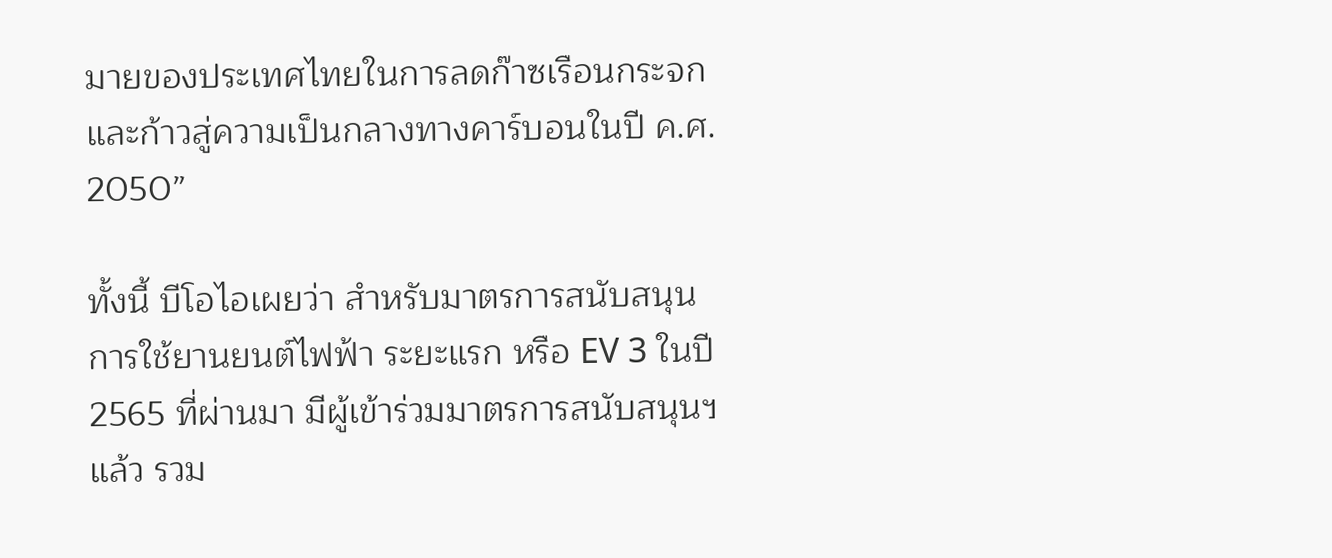มายของประเทศไทยในการลดก๊าซเรือนกระจก และก้าวสู่ความเป็นกลางทางคาร์บอนในปี ค.ศ. 2050”

ทั้งนี้ บีโอไอเผยว่า สำหรับมาตรการสนับสนุนการใช้ยานยนต์ไฟฟ้า ระยะแรก หรือ EV 3 ในปี 2565 ที่ผ่านมา มีผู้เข้าร่วมมาตรการสนับสนุนฯ แล้ว รวม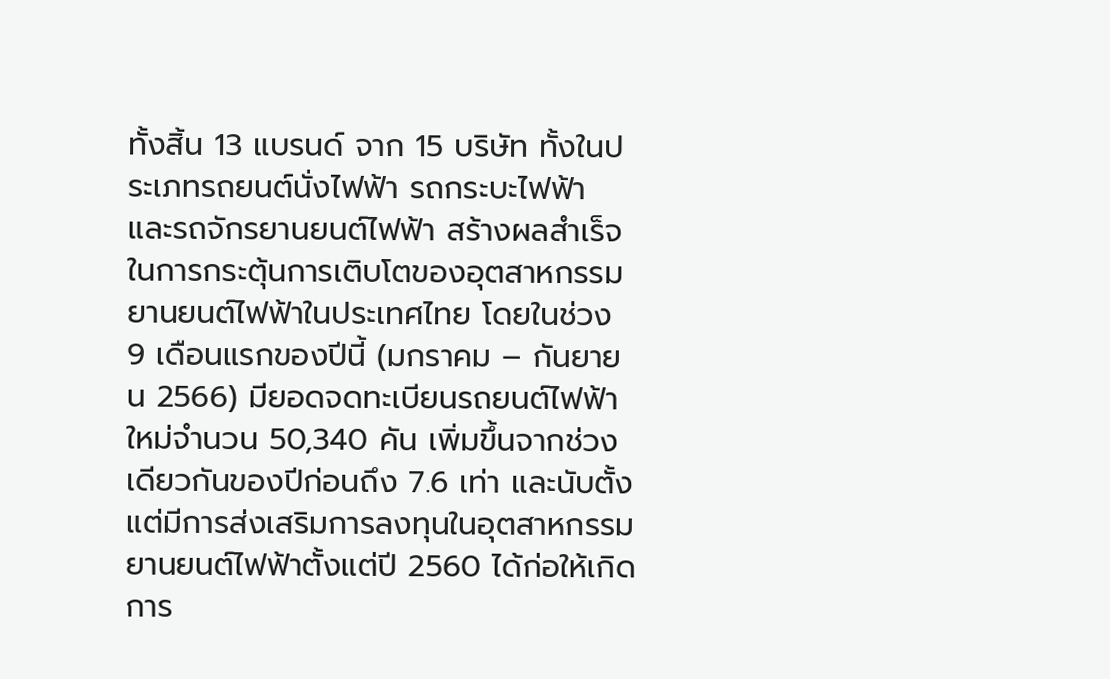ทั้งสิ้น 13 แบรนด์ จาก 15 บริษัท ทั้งในประเภทรถยนต์นั่งไฟฟ้า รถกระบะไฟฟ้า และรถจักรยานยนต์ไฟฟ้า สร้างผลสำเร็จในการกระตุ้นการเติบโตของอุตสาหกรรมยานยนต์ไฟฟ้าในประเทศไทย โดยในช่วง 9 เดือนแรกของปีนี้ (มกราคม – กันยายน 2566) มียอดจดทะเบียนรถยนต์ไฟฟ้าใหม่จำนวน 50,340 คัน เพิ่มขึ้นจากช่วงเดียวกันของปีก่อนถึง 7.6 เท่า และนับตั้งแต่มีการส่งเสริมการลงทุนในอุตสาหกรรมยานยนต์ไฟฟ้าตั้งแต่ปี 2560 ได้ก่อให้เกิดการ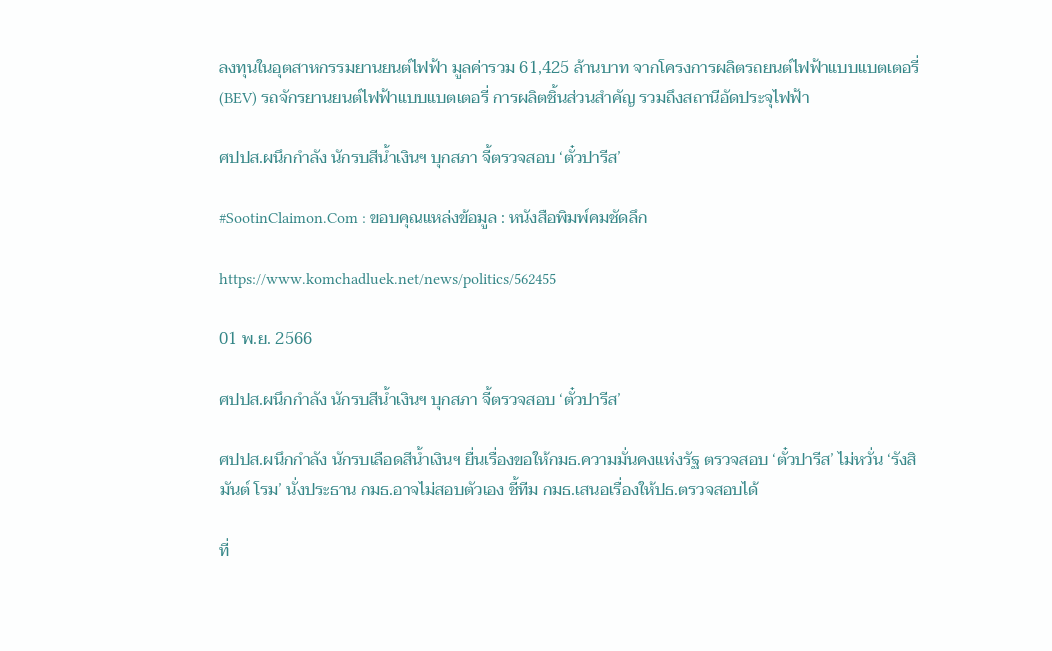ลงทุนในอุตสาหกรรมยานยนต์ไฟฟ้า มูลค่ารวม 61,425 ล้านบาท จากโครงการผลิตรถยนต์ไฟฟ้าแบบแบตเตอรี่ (BEV) รถจักรยานยนต์ไฟฟ้าแบบแบตเตอรี่ การผลิตชิ้นส่วนสำคัญ รวมถึงสถานีอัดประจุไฟฟ้า

ศปปส.ผนึกกำลัง นักรบสีน้ำเงินฯ บุกสภา จี้ตรวจสอบ ‘ตั๋วปารีส’

#SootinClaimon.Com : ขอบคุณแหล่งข้อมูล : หนังสือพิมพ์คมชัดลึก

https://www.komchadluek.net/news/politics/562455

01 พ.ย. 2566

ศปปส.ผนึกกำลัง นักรบสีน้ำเงินฯ บุกสภา จี้ตรวจสอบ ‘ตั๋วปารีส’

ศปปส.ผนึกกำลัง นักรบเลือดสีน้ำเงินฯ ยื่นเรื่องขอให้กมธ.ความมั่นคงแห่งรัฐ ตรวจสอบ ‘ตั๋วปารีส’ ไม่หวั่น ‘รังสิมันต์ โรม’ นั่งประธาน กมธ.อาจไม่สอบตัวเอง ชี้ทีม กมธ.เสนอเรื่องให้ปธ.ตรวจสอบได้

ที่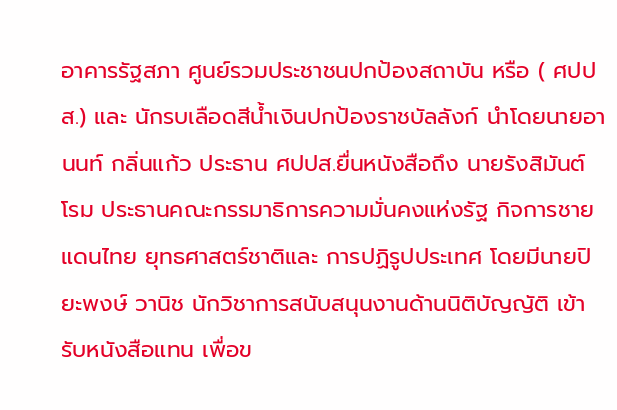อาคารรัฐสภา ศูนย์รวมประชาชนปกป้องสถาบัน หรือ ( ศปปส.) และ นักรบเลือดสีน้ำเงินปกป้องราชบัลลังก์ นำโดยนายอานนท์ กลิ่นแก้ว ประธาน ศปปส.ยื่นหนังสือถึง นายรังสิมันต์ โรม ประธานคณะกรรมาธิการความมั่นคงแห่งรัฐ กิจการชายแดนไทย ยุทธศาสตร์ชาติและ การปฏิรูปประเทศ โดยมีนายปิยะพงษ์ วานิช นักวิชาการสนับสนุนงานด้านนิติบัญญัติ เข้ารับหนังสือแทน เพื่อข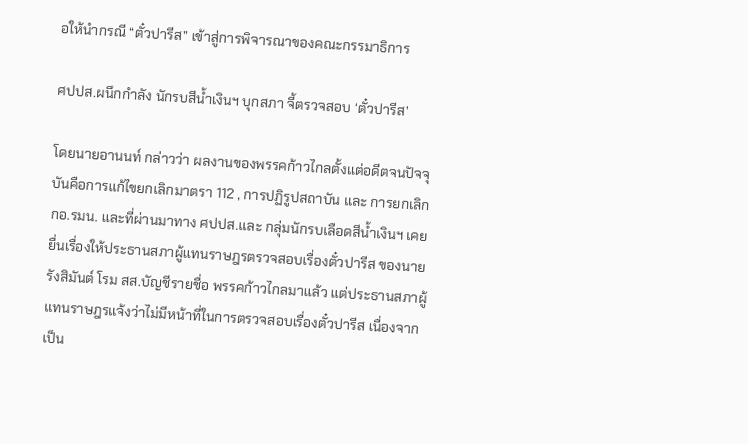อให้นำกรณี “ตั๋วปารีส” เข้าสู่การพิจารณาของคณะกรรมาธิการ

ศปปส.ผนึกกำลัง นักรบสีน้ำเงินฯ บุกสภา จี้ตรวจสอบ ‘ตั๋วปารีส’

โดยนายอานนท์ กล่าวว่า ผลงานของพรรคก้าวไกลตั้งแต่อดีตจนปัจจุบันคือการแก้ไขยกเลิกมาตรา 112 , การปฏิรูปสถาบัน และ การยกเลิก กอ.รมน. และที่ผ่านมาทาง ศปปส.และ กลุ่มนักรบเลือดสีน้ำเงินฯ เคยยื่นเรื่องให้ประธานสภาผู้แทนราษฎรตรวจสอบเรื่องตั๋วปารีส ของนายรังสิมันต์ โรม สส.บัญชีรายชื่อ พรรคก้าวไกลมาแล้ว แต่ประธานสภาผู้แทนราษฎรแจ้งว่าไม่มีหน้าที่ในการตรวจสอบเรื่องตั๋วปารีส เนื่องจากเป็น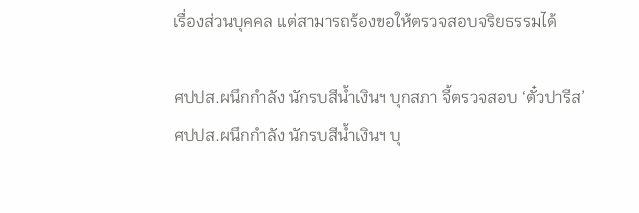เรื่องส่วนบุคคล แต่สามารถร้องขอให้ตรวจสอบจริยธรรมได้

ศปปส.ผนึกกำลัง นักรบสีน้ำเงินฯ บุกสภา จี้ตรวจสอบ ‘ตั๋วปารีส’
ศปปส.ผนึกกำลัง นักรบสีน้ำเงินฯ บุ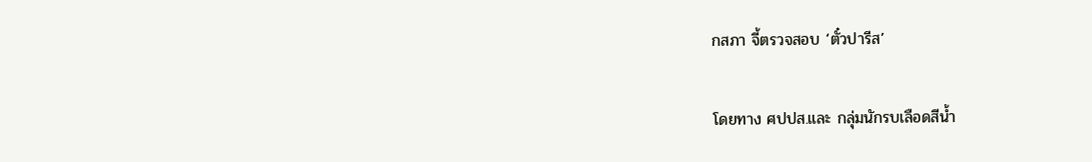กสภา จี้ตรวจสอบ ‘ตั๋วปารีส’

โดยทาง ศปปส.และ กลุ่มนักรบเลือดสีน้ำ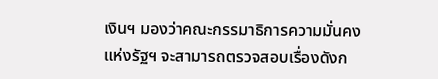เงินฯ มองว่าคณะกรรมาธิการความมั่นคงแห่งรัฐฯ จะสามารถตรวจสอบเรื่องดังก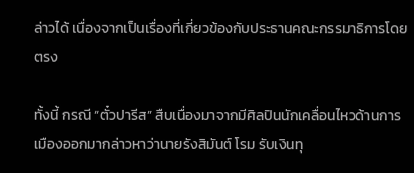ล่าวได้ เนื่องจากเป็นเรื่องที่เกี่ยวข้องกับประธานคณะกรรมาธิการโดยตรง

ทั้งนี้ กรณี “ตั๋วปารีส” สืบเนื่องมาจากมีศิลปินนักเคลื่อนไหวด้านการเมืองออกมากล่าวหาว่านายรังสิมันต์ โรม รับเงินทุ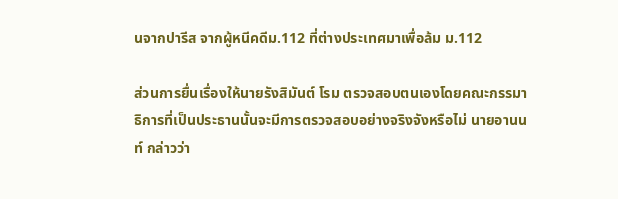นจากปารีส จากผู้หนีคดีม.112 ที่ต่างประเทศมาเพื่อล้ม ม.112

ส่วนการยื่นเรื่องให้นายรังสิมันต์ โรม ตรวจสอบตนเองโดยคณะกรรมาธิการที่เป็นประธานนั้นจะมีการตรวจสอบอย่างจริงจังหรือไม่ นายอานนท์ กล่าวว่า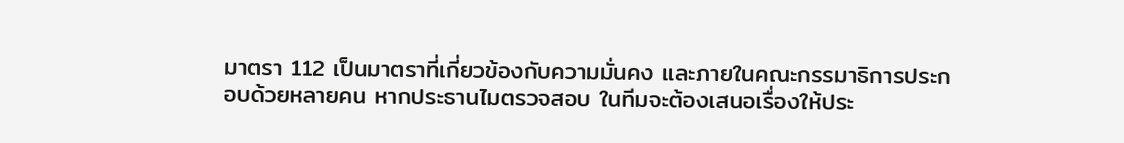มาตรา 112 เป็นมาตราที่เกี่ยวข้องกับความมั่นคง และภายในคณะกรรมาธิการประกอบด้วยหลายคน หากประธานไมตรวจสอบ ในทีมจะต้องเสนอเรื่องให้ประ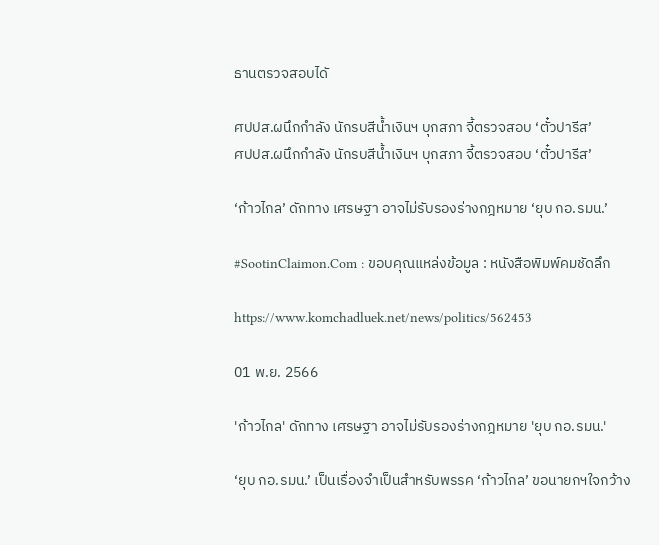ธานตรวจสอบไดั

ศปปส.ผนึกกำลัง นักรบสีน้ำเงินฯ บุกสภา จี้ตรวจสอบ ‘ตั๋วปารีส’
ศปปส.ผนึกกำลัง นักรบสีน้ำเงินฯ บุกสภา จี้ตรวจสอบ ‘ตั๋วปารีส’

‘ก้าวไกล’ ดักทาง เศรษฐา อาจไม่รับรองร่างกฎหมาย ‘ยุบ กอ.รมน.’

#SootinClaimon.Com : ขอบคุณแหล่งข้อมูล : หนังสือพิมพ์คมชัดลึก

https://www.komchadluek.net/news/politics/562453

01 พ.ย. 2566

'ก้าวไกล' ดักทาง เศรษฐา อาจไม่รับรองร่างกฎหมาย 'ยุบ กอ.รมน.'

‘ยุบ กอ.รมน.’ เป็นเรื่องจำเป็นสำหรับพรรค ‘ก้าวไกล’ ขอนายกฯใจกว้าง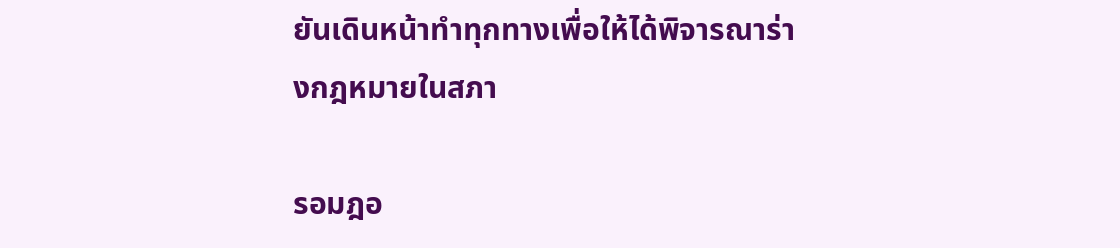ยันเดินหน้าทำทุกทางเพื่อให้ได้พิจารณาร่างกฎหมายในสภา

รอมฎอ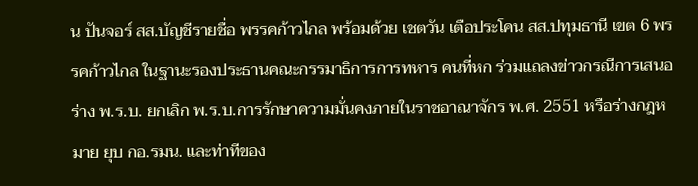น ปันจอร์ สส.บัญชีรายชื่อ พรรคก้าวไกล พร้อมด้วย เชตวัน เตือประโคน สส.ปทุมธานี เขต 6 พรรคก้าวไกล ในฐานะรองประธานคณะกรรมาธิการการทหาร คนที่หก ร่วมแถลงข่าวกรณีการเสนอร่าง พ.ร.บ. ยกเลิก พ.ร.บ.การรักษาความมั่นคงภายในราชอาณาจักร พ.ศ. 2551 หรือร่างกฎหมาย ยุบ กอ.รมน. และท่าทีของ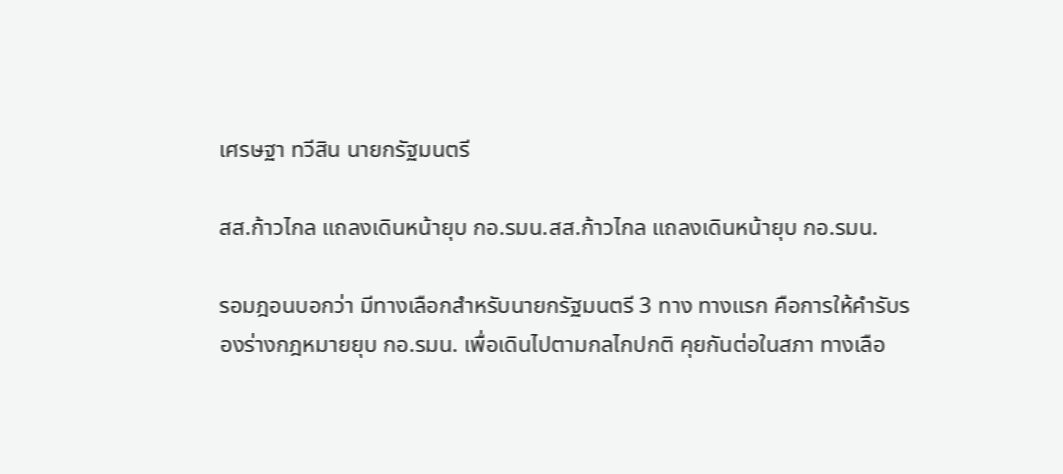เศรษฐา ทวีสิน นายกรัฐมนตรี

สส.ก้าวไกล แถลงเดินหน้ายุบ กอ.รมน.สส.ก้าวไกล แถลงเดินหน้ายุบ กอ.รมน.

รอมฎอนบอกว่า มีทางเลือกสำหรับนายกรัฐมนตรี 3 ทาง ทางแรก คือการให้คำรับรองร่างกฎหมายยุบ กอ.รมน. เพื่อเดินไปตามกลไกปกติ คุยกันต่อในสภา ทางเลือ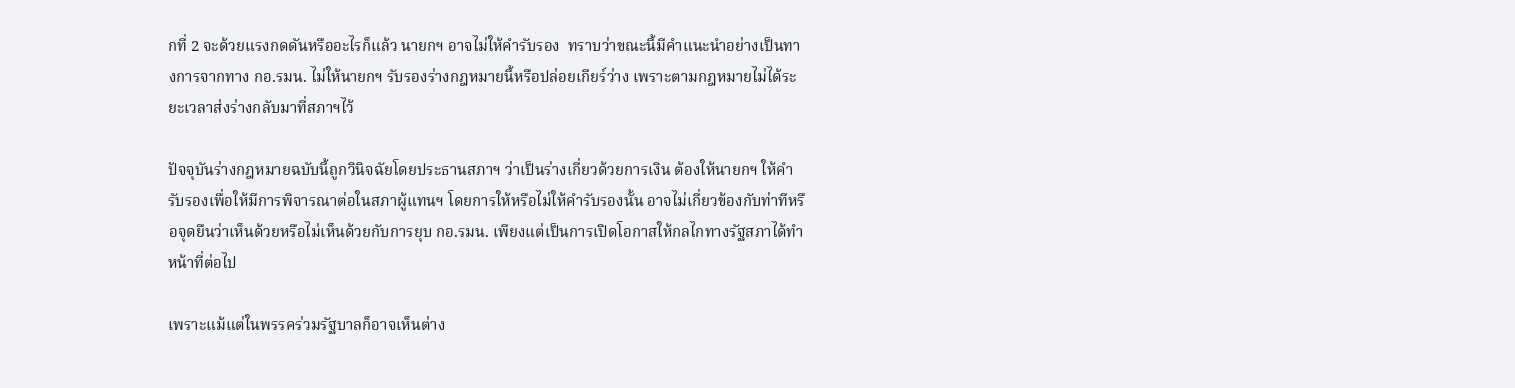กที่ 2 จะด้วยแรงกดดันหรืออะไรก็แล้ว นายกฯ อาจไม่ให้คำรับรอง  ทราบว่าขณะนี้มีคำแนะนำอย่างเป็นทางการจากทาง กอ.รมน. ไม่ให้นายกฯ รับรองร่างกฎหมายนี้หรือปล่อยเกียร์ว่าง เพราะตามกฎหมายไม่ได้ระยะเวลาส่งร่างกลับมาที่สภาฯไว้

ปัจจุบันร่างกฎหมายฉบับนี้ถูกวินิจฉัยโดยประธานสภาฯ ว่าเป็นร่างเกี่ยวด้วยการเงิน ต้องให้นายกฯ ให้คำรับรองเพื่อให้มีการพิจารณาต่อในสภาผู้แทนฯ โดยการให้หรือไม่ให้คำรับรองนั้น อาจไม่เกี่ยวข้องกับท่าทีหรือจุดยืนว่าเห็นด้วยหรือไม่เห็นด้วยกับการยุบ กอ.รมน. เพียงแต่เป็นการเปิดโอกาสให้กลไกทางรัฐสภาได้ทำหน้าที่ต่อไป

เพราะแม้แต่ในพรรคร่วมรัฐบาลก็อาจเห็นต่าง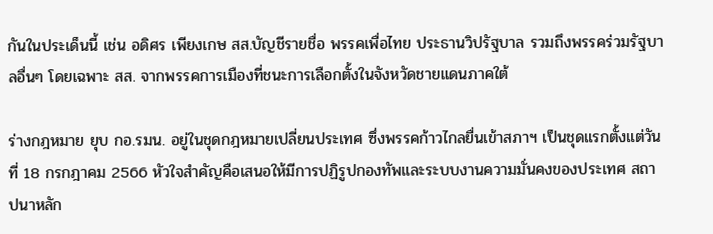กันในประเด็นนี้ เช่น อดิศร เพียงเกษ สส.บัญชีรายชื่อ พรรคเพื่อไทย ประธานวิปรัฐบาล รวมถึงพรรคร่วมรัฐบาลอื่นๆ โดยเฉพาะ สส. จากพรรคการเมืองที่ชนะการเลือกตั้งในจังหวัดชายแดนภาคใต้

ร่างกฎหมาย ยุบ กอ.รมน. อยู่ในชุดกฎหมายเปลี่ยนประเทศ ซึ่งพรรคก้าวไกลยื่นเข้าสภาฯ เป็นชุดแรกตั้งแต่วันที่ 18 กรกฎาคม 2566 หัวใจสำคัญคือเสนอให้มีการปฏิรูปกองทัพและระบบงานความมั่นคงของประเทศ สถาปนาหลัก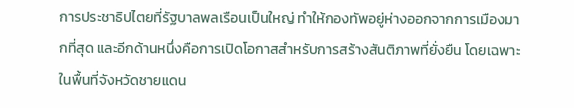การประชาธิปไตยที่รัฐบาลพลเรือนเป็นใหญ่ ทำให้กองทัพอยู่ห่างออกจากการเมืองมากที่สุด และอีกด้านหนึ่งคือการเปิดโอกาสสำหรับการสร้างสันติภาพที่ยั่งยืน โดยเฉพาะในพื้นที่จังหวัดชายแดน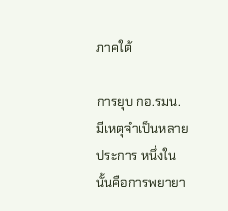ภาคใต้

การยุบ กอ.รมน. มีเหตุจำเป็นหลายประการ หนึ่งในนั้นคือการพยายา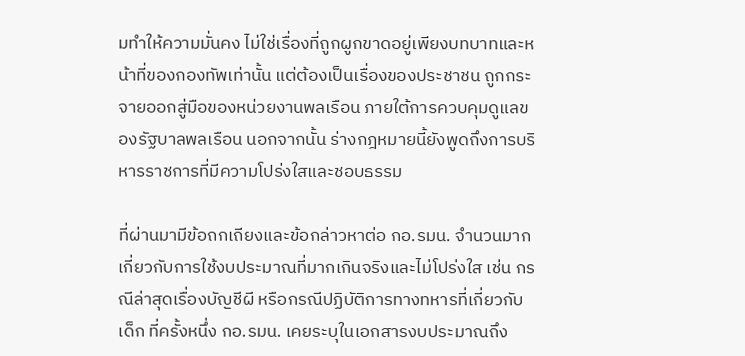มทำให้ความมั่นคง ไม่ใช่เรื่องที่ถูกผูกขาดอยู่เพียงบทบาทและหน้าที่ของกองทัพเท่านั้น แต่ต้องเป็นเรื่องของประชาชน ถูกกระจายออกสู่มือของหน่วยงานพลเรือน ภายใต้การควบคุมดูแลของรัฐบาลพลเรือน นอกจากนั้น ร่างกฎหมายนี้ยังพูดถึงการบริหารราชการที่มีความโปร่งใสและชอบธรรม

ที่ผ่านมามีข้อถกเถียงและข้อกล่าวหาต่อ กอ.รมน. จำนวนมาก เกี่ยวกับการใช้งบประมาณที่มากเกินจริงและไม่โปร่งใส เช่น กรณีล่าสุดเรื่องบัญชีผี หรือกรณีปฏิบัติการทางทหารที่เกี่ยวกับเด็ก ที่ครั้งหนึ่ง กอ.รมน. เคยระบุในเอกสารงบประมาณถึง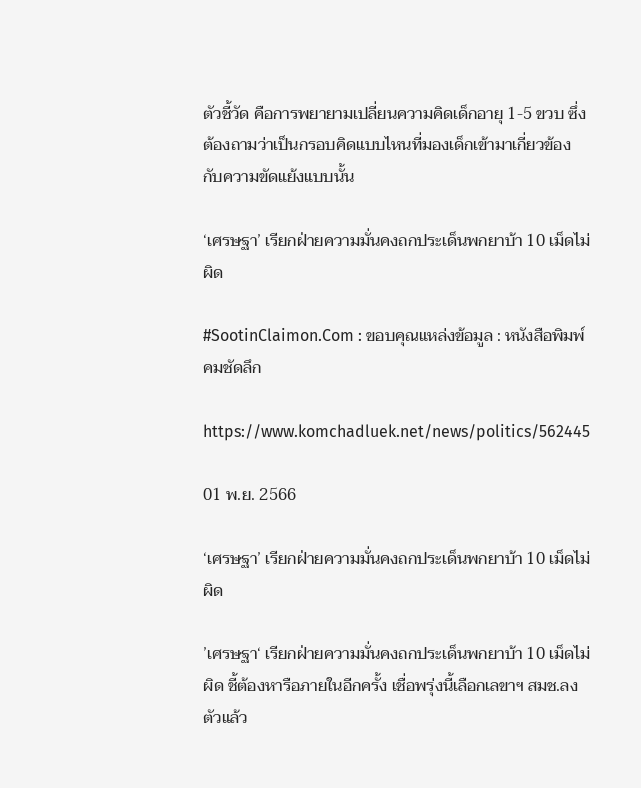ตัวชี้วัด คือการพยายามเปลี่ยนความคิดเด็กอายุ 1-5 ขวบ ซึ่งต้องถามว่าเป็นกรอบคิดแบบไหนที่มองเด็กเข้ามาเกี่ยวข้องกับความขัดแย้งแบบนั้น

‘เศรษฐา’ เรียกฝ่ายความมั่นคงถกประเด็นพกยาบ้า 10 เม็ดไม่ผิด

#SootinClaimon.Com : ขอบคุณแหล่งข้อมูล : หนังสือพิมพ์คมชัดลึก

https://www.komchadluek.net/news/politics/562445

01 พ.ย. 2566

‘เศรษฐา’ เรียกฝ่ายความมั่นคงถกประเด็นพกยาบ้า 10 เม็ดไม่ผิด

’เศรษฐา‘ เรียกฝ่ายความมั่นคงถกประเด็นพกยาบ้า 10 เม็ดไม่ผิด ชี้ต้องหารือภายในอีกครั้ง เชื่อพรุ่งนี้เลือกเลขาฯ สมช.ลงตัวแล้ว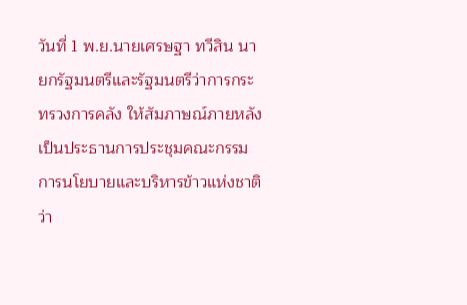วันที่ 1 พ.ย.นายเศรษฐา ทวีสิน นายกรัฐมนตรีและรัฐมนตรีว่าการกระทรวงการคลัง ให้สัมภาษณ์ภายหลังเป็นประธานการประชุมคณะกรรมการนโยบายและบริหารข้าวแห่งชาติ ว่า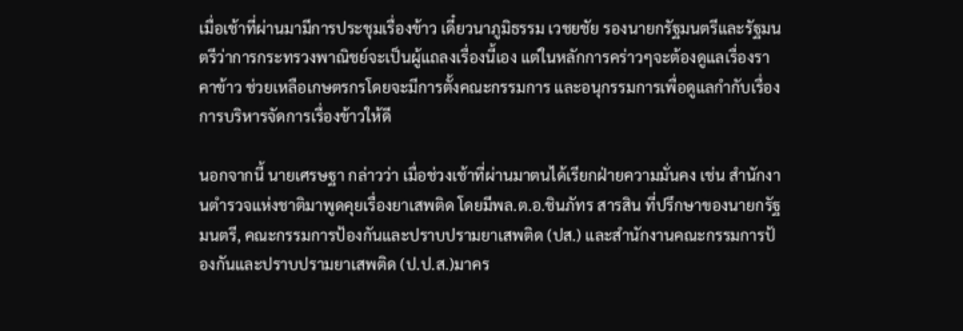เมื่อเช้าที่ผ่านมามีการประชุมเรื่องข้าว เดี๋ยวนาภูมิธรรม เวชยชัย รองนายกรัฐมนตรีและรัฐมนตรีว่าการกระทรวงพาณิชย์จะเป็นผู้แถลงเรื่องนี้เอง แต่ในหลักการคร่าวๆจะต้องดูแลเรื่องราคาข้าว ช่วยเหลือเกษตรกรโดยจะมีการตั้งคณะกรรมการ และอนุกรรมการเพื่อดูแลกำกับเรื่องการบริหารจัดการเรื่องข้าวให้ดี

นอกจากนี้ นายเศรษฐา กล่าวว่า เมื่อช่วงเช้าที่ผ่านมาตนได้เรียกฝ่ายความมั่นคง เช่น สำนักงานตำรวจแห่งชาติมาพูดคุยเรื่องยาเสพติด โดยมีพล.ต.อ.ชินภัทร สารสิน ที่ปรึกษาของนายกรัฐมนตรี, คณะกรรมการป้องกันและปราบปรามยาเสพติด (ปส.) และสำนักงานคณะกรรมการป้องกันและปราบปรามยาเสพติด (ป.ป.ส.)มาคร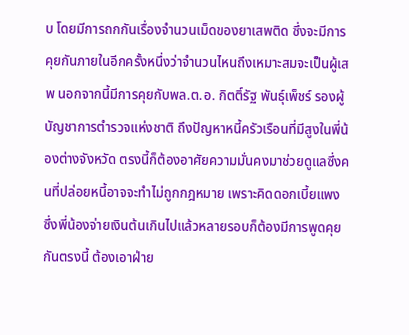บ โดยมีการถกกันเรื่องจำนวนเม็ดของยาเสพติด ซึ่งจะมีการคุยกันภายในอีกครั้งหนึ่งว่าจำนวนไหนถึงเหมาะสมจะเป็นผู้เสพ นอกจากนี้มีการคุยกับพล.ต.อ. กิตติ์รัฐ พันธุ์เพ็ชร์ รองผู้บัญชาการตำรวจแห่งชาติ ถึงปัญหาหนี้ครัวเรือนที่มีสูงในพี่น้องต่างจังหวัด ตรงนี้ก็ต้องอาศัยความมั่นคงมาช่วยดูแลซึ่งคนที่ปล่อยหนี้อาจจะทำไม่ถูกกฎหมาย เพราะคิดดอกเบี้ยแพง ซึ่งพี่น้องจ่ายเงินต้นเกินไปแล้วหลายรอบก็ต้องมีการพูดคุยกันตรงนี้ ต้องเอาฝ่าย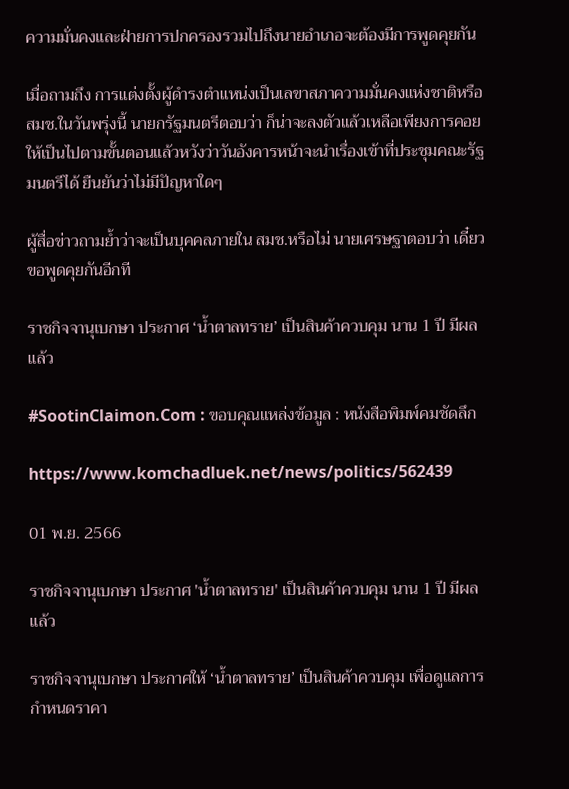ความมั่นคงและฝ่ายการปกครองรวมไปถึงนายอำเภอจะต้องมีการพูดคุยกัน

เมื่อถามถึง การแต่งตั้งผู้ดำรงตำแหน่งเป็นเลขาสภาความมั่นคงแห่งชาติหรือ สมช.ในวันพรุ่งนี้ นายกรัฐมนตรีตอบว่า ก็น่าจะลงตัวแล้วเหลือเพียงการคอยให้เป็นไปตามขั้นตอนแล้วหวังว่าวันอังคารหน้าจะนำเรื่องเข้าที่ประชุมคณะรัฐมนตรีได้ ยืนยันว่าไม่มีปัญหาใดๆ

ผู้สื่อข่าวถามย้ำว่าจะเป็นบุคคลภายใน สมช.หรือไม่ นายเศรษฐาตอบว่า เดี๋ยวขอพูดคุยกันอีกที

ราชกิจจานุเบกษา ประกาศ ‘น้ำตาลทราย’ เป็นสินค้าควบคุม นาน 1 ปี มีผลแล้ว

#SootinClaimon.Com : ขอบคุณแหล่งข้อมูล : หนังสือพิมพ์คมชัดลึก

https://www.komchadluek.net/news/politics/562439

01 พ.ย. 2566

ราชกิจจานุเบกษา ประกาศ 'น้ำตาลทราย' เป็นสินค้าควบคุม นาน 1 ปี มีผลแล้ว

ราชกิจจานุเบกษา ประกาศให้ ‘น้ำตาลทราย’ เป็นสินค้าควบคุม เพื่อดูแลการกำหนดราคา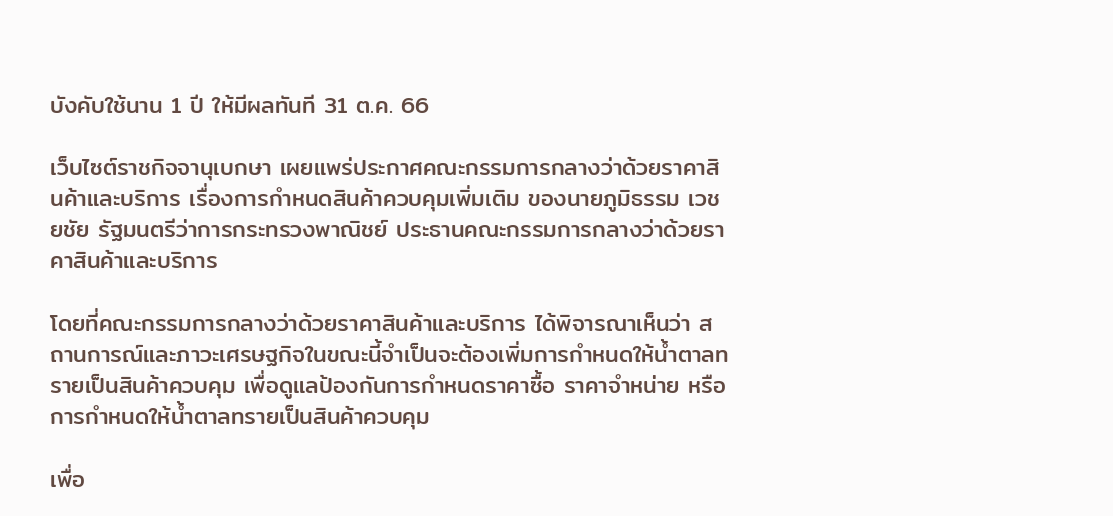บังคับใช้นาน 1 ปี ให้มีผลทันที 31 ต.ค. 66

เว็บไซต์ราชกิจจานุเบกษา เผยแพร่ประกาศคณะกรรมการกลางว่าด้วยราคาสินค้าและบริการ เรื่องการกำหนดสินค้าควบคุมเพิ่มเติม ของนายภูมิธรรม เวชยชัย รัฐมนตรีว่าการกระทรวงพาณิชย์ ประธานคณะกรรมการกลางว่าด้วยราคาสินค้าและบริการ

โดยที่คณะกรรมการกลางว่าด้วยราคาสินค้าและบริการ ได้พิจารณาเห็นว่า สถานการณ์และภาวะเศรษฐกิจในขณะนี้จำเป็นจะต้องเพิ่มการกำหนดให้น้ำตาลทรายเป็นสินค้าควบคุม เพื่อดูแลป้องกันการกำหนดราคาซื้อ ราคาจำหน่าย หรือการกำหนดให้น้ำตาลทรายเป็นสินค้าควบคุม

เพื่อ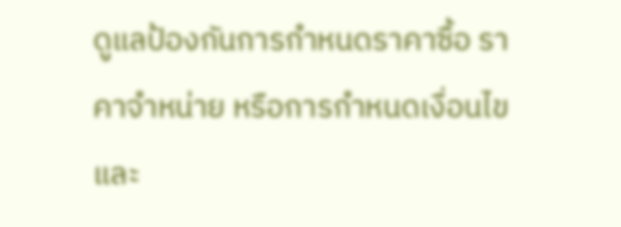ดูแลป้องกันการกำหนดราคาซื้อ ราคาจำหน่าย หรือการกำหนดเงื่อนไขและ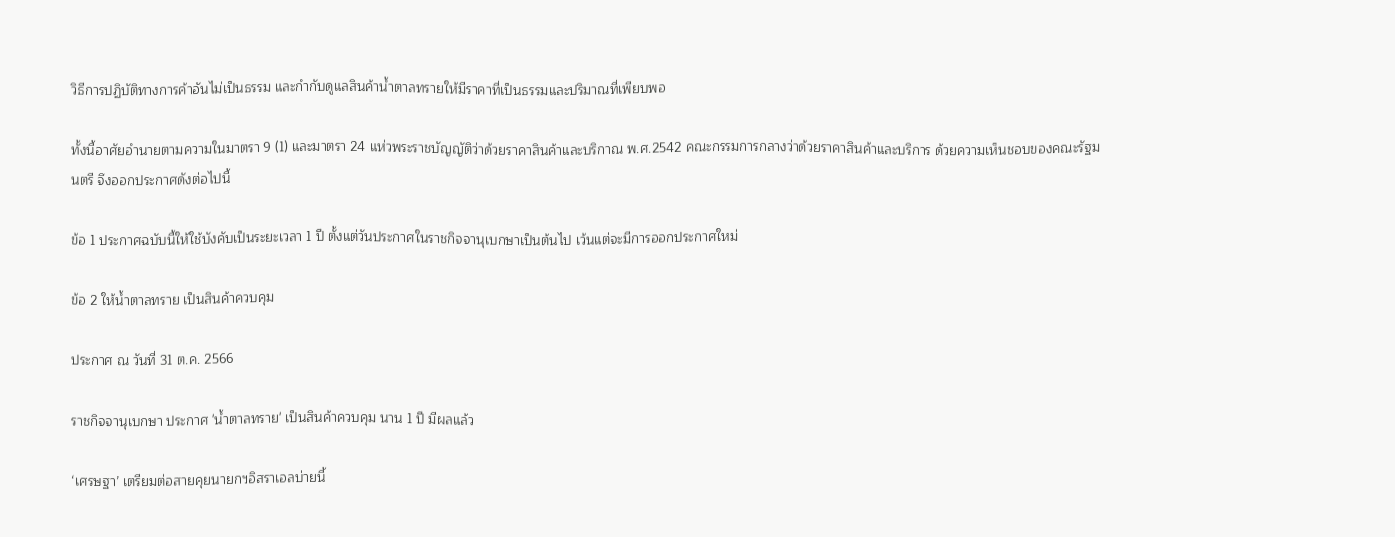วิธีการปฏิบัติทางการค้าอันไม่เป็นธรรม และกำกับดูแลสินค้าน้ำตาลทรายให้มีราคาที่เป็นธรรมและปริมาณที่เพียบพอ

ทั้งนี้อาศัยอำนายตามความในมาตรา 9 (1) และมาตรา 24 แห่วพระราชบัญญัติว่าด้วยราคาสินค้าและบริกาณ พ.ศ.2542 คณะกรรมการกลางว่าด้วยราคาสินค้าและบริการ ด้วยความเห็นชอบของคณะรัฐมนตรี จึงออกประกาศดังต่อไปนี้

ข้อ 1 ประกาศฉบับนี้ให้ใช้บังคับเป็นระยะเวลา 1 ปี ตั้งแต่วันประกาศในราชกิจจานุเบกษาเป็นต้นไป เว้นแต่จะมีการออกประกาศใหม่

ข้อ 2 ให้น้ำตาลทราย เป็นสินค้าควบคุม

ประกาศ ณ วันที่ 31 ต.ค. 2566

ราชกิจจานุเบกษา ประกาศ 'น้ำตาลทราย' เป็นสินค้าควบคุม นาน 1 ปี มีผลแล้ว

‘เศรษฐา’ เตรียมต่อสายคุยนายกฯอิสราเอลบ่ายนี้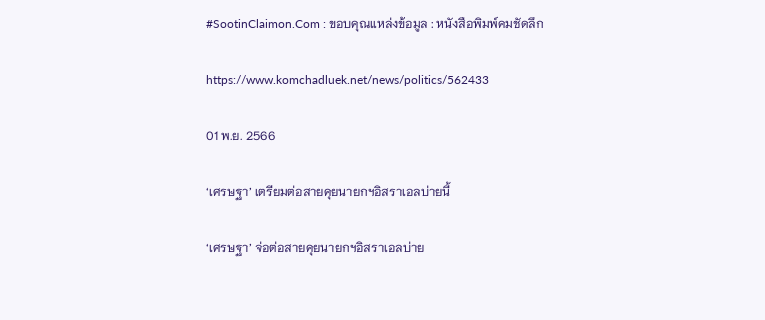#SootinClaimon.Com : ขอบคุณแหล่งข้อมูล : หนังสือพิมพ์คมชัดลึก

https://www.komchadluek.net/news/politics/562433

01 พ.ย. 2566

‘เศรษฐา’ เตรียมต่อสายคุยนายกฯอิสราเอลบ่ายนี้

‘เศรษฐา’ จ่อต่อสายคุยนายกฯอิสราเอลบ่าย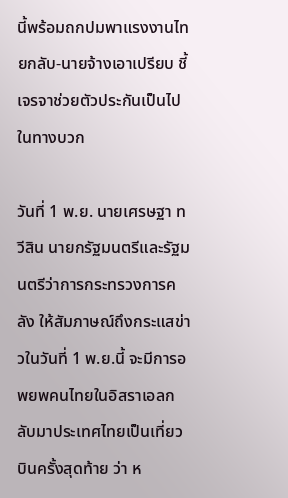นี้พร้อมถกปมพาแรงงานไทยกลับ-นายจ้างเอาเปรียบ ชี้เจรจาช่วยตัวประกันเป็นไปในทางบวก

วันที่ 1 พ.ย. นายเศรษฐา ทวีสิน นายกรัฐมนตรีและรัฐมนตรีว่าการกระทรวงการคลัง ให้สัมภาษณ์ถึงกระแสข่าวในวันที่ 1 พ.ย.นี้ จะมีการอพยพคนไทยในอิสราเอลกลับมาประเทศไทยเป็นเที่ยวบินครั้งสุดท้าย ว่า ห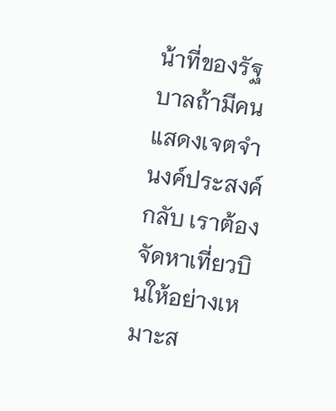น้าที่ของรัฐบาลถ้ามีคนแสดงเจตจำนงค์ประสงค์กลับ เราต้องจัดหาเที่ยวบินให้อย่างเหมาะส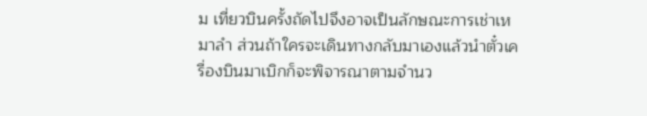ม เที่ยวบินครั้งถัดไปจึงอาจเป็นลักษณะการเช่าเหมาลำ ส่วนถ้าใครจะเดินทางกลับมาเองแล้วนำตั๋วเครื่องบินมาเบิกก็จะพิจารณาตามจำนว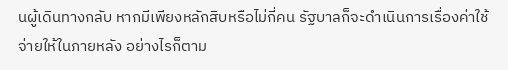นผู้เดินทางกลับ หากมีเพียงหลักสิบหรือไม่กี่คน รัฐบาลก็จะดำเนินการเรื่องค่าใช้จ่ายให้ในภายหลัง อย่างไรก็ตาม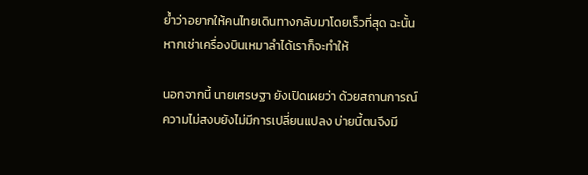ย้ำว่าอยากให้คนไทยเดินทางกลับมาโดยเร็วที่สุด ฉะนั้นหากเช่าเครื่องบินเหมาลำได้เราก็จะทำให้

นอกจากนี้ นายเศรษฐา ยังเปิดเผยว่า ด้วยสถานการณ์ความไม่สงบยังไม่มีการเปลี่ยนแปลง บ่ายนี้ตนจึงมี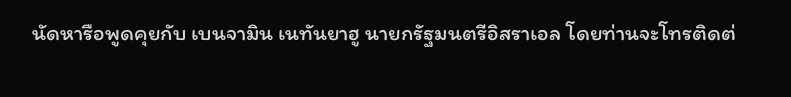นัดหารือพูดคุยกับ เบนจามิน เนทันยาฮู นายกรัฐมนตรีอิสราเอล โดยท่านจะโทรติดต่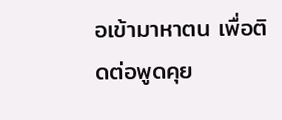อเข้ามาหาตน เพื่อติดต่อพูดคุย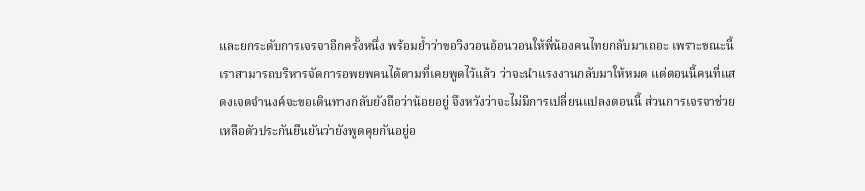และยกระดับการเจรจาอีกครั้งหนึ่ง พร้อมย้ำว่าขอวิงวอนอ้อนวอนให้พี่น้องคนไทยกลับมาเถอะ เพราะขณะนี้เราสามารถบริหารจัดการอพยพคนได้ตามที่เคยพูดไว้แล้ว ว่าจะนำแรงงานกลับมาให้หมด แต่ตอนนี้คนที่แสดงเจตจำนงค์จะขอเดินทางกลับยังถือว่าน้อยอยู่ จึงหวังว่าจะไม่มีการเปลี่ยนแปลงตอนนี้ ส่วนการเจรจาช่วยเหลือตัวประกันยืนยันว่ายังพูดคุยกันอยู่อ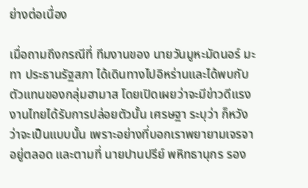ย่างต่อเนื่อง

เมื่อถามถึงกรณีที่ ทีมงานของ นายวันมูหะมัดนอร์ มะทา ประธานรัฐสภา ได้เดินทางไปอิหร่านและได้พบกับตัวแทนของกลุ่มฮามาส โดยเปิดเผยว่าจะมีข่าวดีแรงงานไทยได้รับการปล่อยตัวนั้น เศรษฐา ระบุว่า ก็หวังว่าจะเป็นแบบนั้น เพราะอย่างที่บอกเราพยายามเจรจาอยู่ตลอด และตามที่ นายปานปรีย์ พหิทธานุกร รอง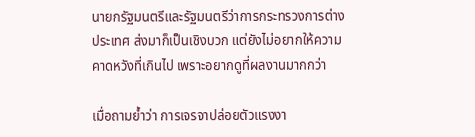นายกรัฐมนตรีและรัฐมนตรีว่าการกระทรวงการต่างประเทศ ส่งมาก็เป็นเชิงบวก แต่ยังไม่อยากให้ความคาดหวังที่เกินไป เพราะอยากดูที่ผลงานมากกว่า

เมื่อถามย้ำว่า การเจรจาปล่อยตัวแรงงา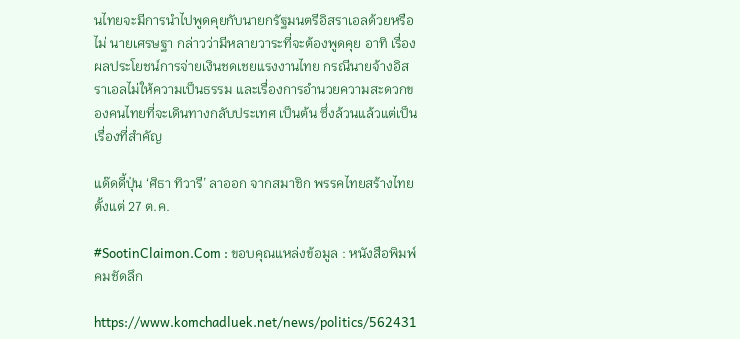นไทยจะมีการนำไปพูดคุยกับนายกรัฐมนตรีอิสราเอลด้วยหรือไม่ นายเศรษฐา กล่าวว่ามีหลายวาระที่จะต้องพูดคุย อาทิ เรื่องผลประโยชน์การจ่ายเงินชดเชยแรงงานไทย กรณีนายจ้างอิสราเอลไม่ให้ความเป็นธรรม และเรื่องการอำนวยความสะดวกของคนไทยที่จะเดินทางกลับประเทศ เป็นต้น ซึ่งล้วนแล้วแต่เป็นเรื่องที่สำคัญ

แด๊ดดี้ปุ่น ‘ศิธา ทิวารี’ ลาออก จากสมาชิก พรรคไทยสร้างไทย ตั้งแต่ 27 ต.ค.

#SootinClaimon.Com : ขอบคุณแหล่งข้อมูล : หนังสือพิมพ์คมชัดลึก

https://www.komchadluek.net/news/politics/562431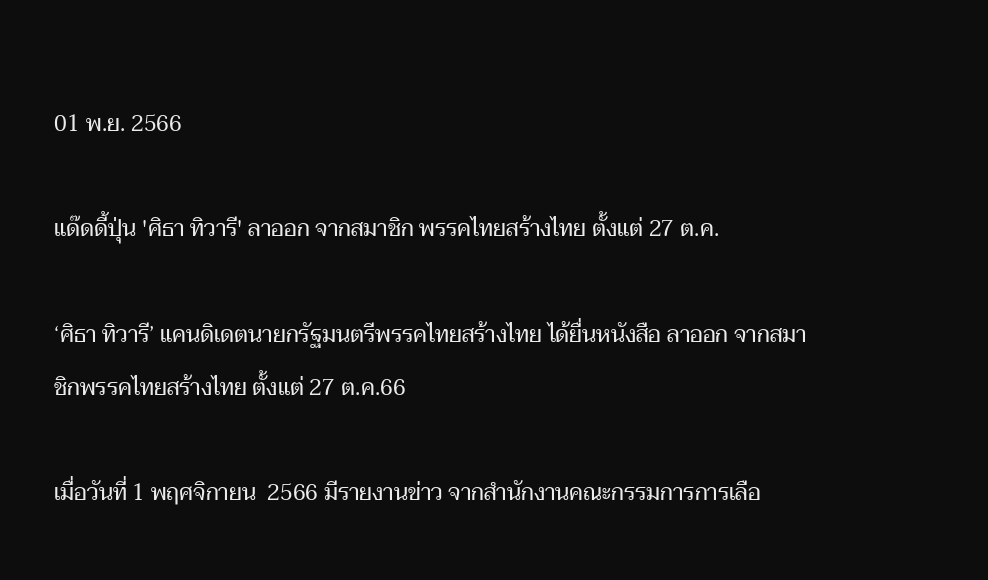01 พ.ย. 2566

แด๊ดดี้ปุ่น 'ศิธา ทิวารี' ลาออก จากสมาชิก พรรคไทยสร้างไทย ตั้งแต่ 27 ต.ค.

‘ศิธา ทิวารี’ แคนดิเดตนายกรัฐมนตรีพรรคไทยสร้างไทย ได้ยื่นหนังสือ ลาออก จากสมาชิกพรรคไทยสร้างไทย ตั้งแต่ 27 ต.ค.66

เมื่อวันที่ 1 พฤศจิกายน  2566 มีรายงานข่าว จากสำนักงานคณะกรรมการการเลือ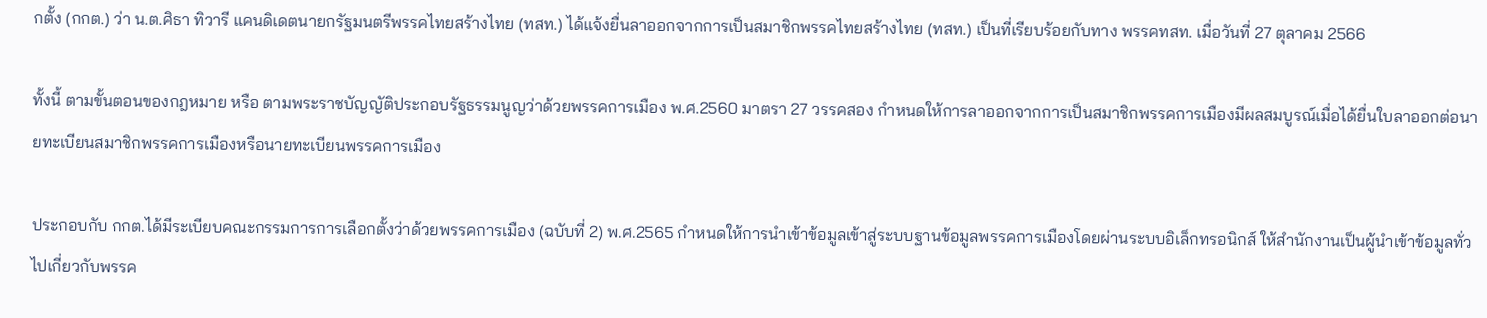กตั้ง (กกต.) ว่า น.ต.ศิธา ทิวารี แคนดิเดตนายกรัฐมนตรีพรรคไทยสร้างไทย (ทสท.) ได้แจ้งยื่นลาออกจากการเป็นสมาชิกพรรคไทยสร้างไทย (ทสท.) เป็นที่เรียบร้อยกับทาง พรรคทสท. เมื่อวันที่ 27 ตุลาคม 2566

ทั้งนี้ ตามขั้นตอนของกฎหมาย หรือ ตามพระราชบัญญัติประกอบรัฐธรรมนูญว่าด้วยพรรคการเมือง พ.ศ.2560 มาตรา 27 วรรคสอง กำหนดให้การลาออกจากการเป็นสมาชิกพรรคการเมืองมีผลสมบูรณ์เมื่อได้ยื่นใบลาออกต่อนายทะเบียนสมาชิกพรรคการเมืองหรือนายทะเบียนพรรคการเมือง

ประกอบกับ กกต.ได้มีระเบียบคณะกรรมการการเลือกตั้งว่าด้วยพรรคการเมือง (ฉบับที่ 2) พ.ศ.2565 กำหนดให้การนำเข้าข้อมูลเข้าสู่ระบบฐานข้อมูลพรรคการเมืองโดยผ่านระบบอิเล็กทรอนิกส์ ให้สำนักงานเป็นผู้นำเข้าข้อมูลทั่วไปเกี่ยวกับพรรค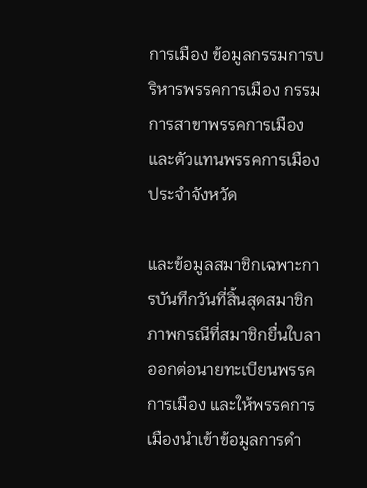การเมือง ข้อมูลกรรมการบริหารพรรคการเมือง กรรมการสาขาพรรคการเมือง และตัวแทนพรรคการเมืองประจำจังหวัด

และข้อมูลสมาชิกเฉพาะการบันทึกวันที่สิ้นสุดสมาชิกภาพกรณีที่สมาชิกยื่นใบลาออกต่อนายทะเบียนพรรคการเมือง และให้พรรคการเมืองนำเข้าข้อมูลการดำ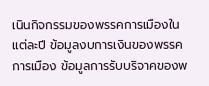เนินกิจกรรมของพรรคการเมืองในแต่ละปี ข้อมูลงบการเงินของพรรคการเมือง ข้อมูลการรับบริจาคของพ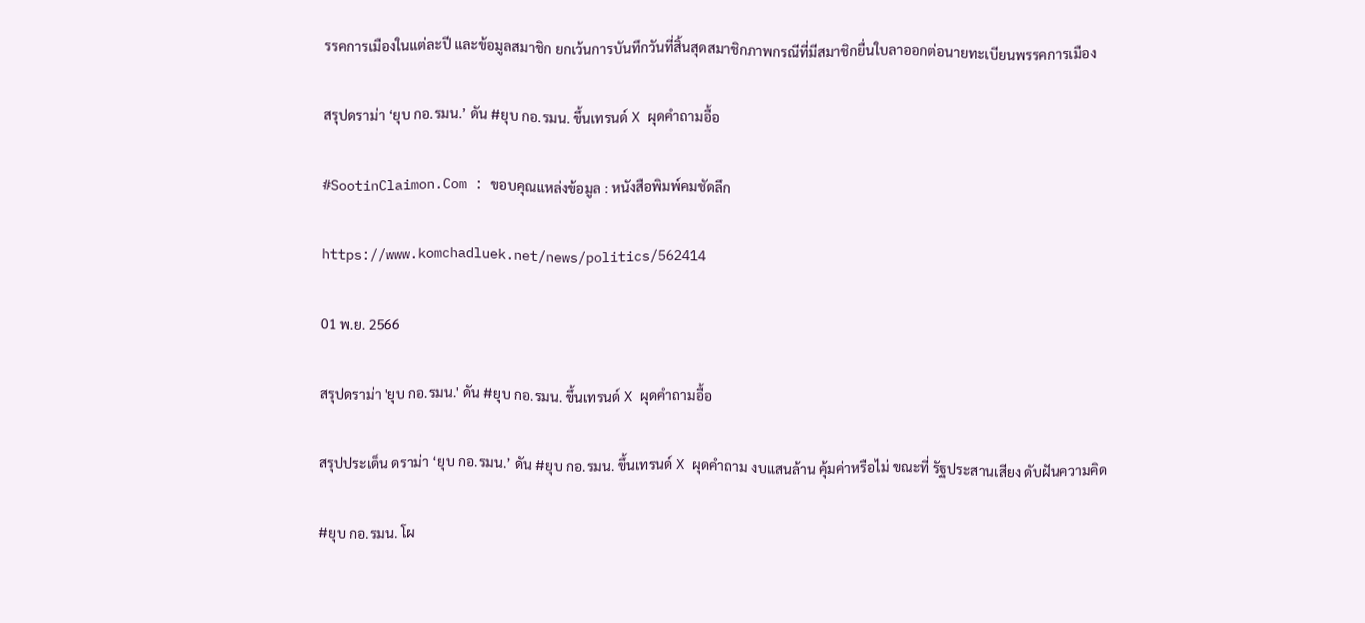รรคการเมืองในแต่ละปี และข้อมูลสมาชิก ยกเว้นการบันทึกวันที่สิ้นสุดสมาชิกภาพกรณีที่มีสมาชิกยื่นใบลาออกต่อนายทะเบียนพรรคการเมือง

สรุปดราม่า ‘ยุบ กอ.รมน.’ ดัน #ยุบ กอ.รมน. ขึ้นเทรนด์ X ผุดคำถามอื้อ

#SootinClaimon.Com : ขอบคุณแหล่งข้อมูล : หนังสือพิมพ์คมชัดลึก

https://www.komchadluek.net/news/politics/562414

01 พ.ย. 2566

สรุปดราม่า 'ยุบ กอ.รมน.' ดัน #ยุบ กอ.รมน. ขึ้นเทรนด์ X ผุดคำถามอื้อ

สรุปประเด็น ดราม่า ‘ยุบ กอ.รมน.’ ดัน #ยุบ กอ.รมน. ขึ้นเทรนด์ X ผุดคำถาม งบแสนล้าน คุ้มค่าหรือไม่ ขณะที่ รัฐประสานเสียง ดับฝันความคิด

#ยุบ กอ.รมน. โผ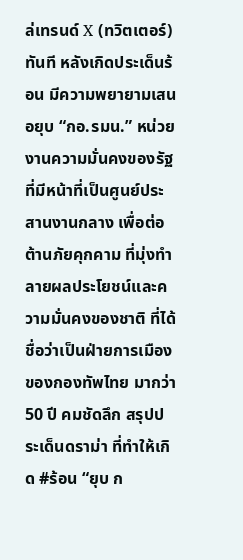ล่เทรนด์ X (ทวิตเตอร์) ทันที หลังเกิดประเด็นร้อน มีความพยายามเสนอยุบ “กอ.รมน.” หน่วยงานความมั่นคงของรัฐ ที่มีหน้าที่เป็นศูนย์ประสานงานกลาง เพื่อต่อต้านภัยคุกคาม ที่มุ่งทำลายผลประโยชน์และความมั่นคงของชาติ ที่ได้ชื่อว่าเป็นฝ่ายการเมืองของกองทัพไทย มากว่า 50 ปี คมชัดลึก สรุปประเด็นดราม่า ที่ทำให้เกิด #ร้อน “ยุบ ก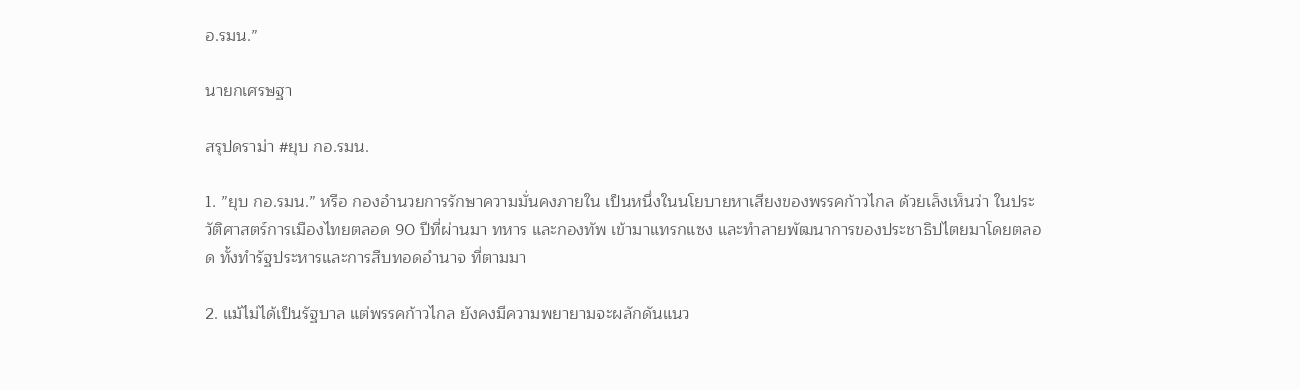อ.รมน.”

นายกเศรษฐา

สรุปดราม่า #ยุบ กอ.รมน.

1. ”ยุบ กอ.รมน.” หรือ กองอำนวยการรักษาความมั่นคงภายใน เป็นหนึ่งในนโยบายหาเสียงของพรรคก้าวไกล ด้วยเล็งเห็นว่า ในประวัติศาสตร์การเมืองไทยตลอด 90 ปีที่ผ่านมา ทหาร และกองทัพ เข้ามาแทรกแซง และทำลายพัฒนาการของประชาธิปไตยมาโดยตลอด ทั้งทำรัฐประหารและการสืบทอดอำนาจ ที่ตามมา

2. แม้ไม่ได้เป็นรัฐบาล แต่พรรคก้าวไกล ยังคงมีความพยายามจะผลักดันแนว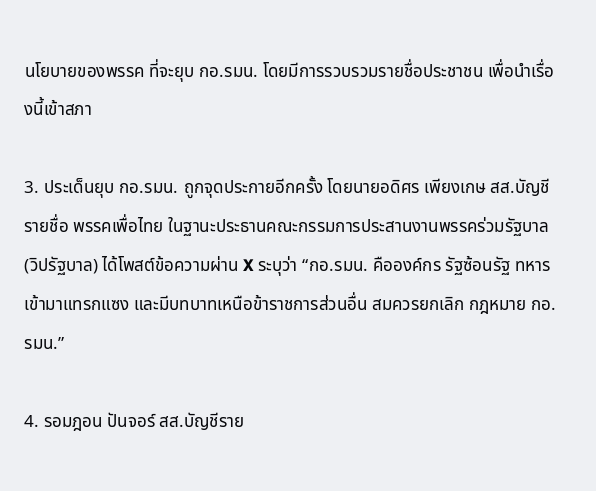นโยบายของพรรค ที่จะยุบ กอ.รมน. โดยมีการรวบรวมรายชื่อประชาชน เพื่อนำเรื่องนี้เข้าสภา

3. ประเด็นยุบ กอ.รมน. ถูกจุดประกายอีกครั้ง โดยนายอดิศร เพียงเกษ สส.บัญชีรายชื่อ พรรคเพื่อไทย ในฐานะประธานคณะกรรมการประสานงานพรรคร่วมรัฐบาล (วิปรัฐบาล) ได้โพสต์ข้อความผ่าน X ระบุว่า “กอ.รมน. คือองค์กร รัฐซ้อนรัฐ ทหารเข้ามาแทรกแซง และมีบทบาทเหนือข้าราชการส่วนอื่น สมควรยกเลิก กฎหมาย กอ.รมน.”

4. รอมฎอน ปันจอร์ สส.บัญชีราย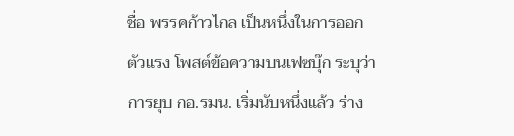ชื่อ พรรคก้าวไกล เป็นหนึ่งในการออกตัวแรง โพสต์ข้อความบนเฟซบุ๊ก ระบุว่า การยุบ กอ.รมน. เริ่มนับหนึ่งแล้ว ร่าง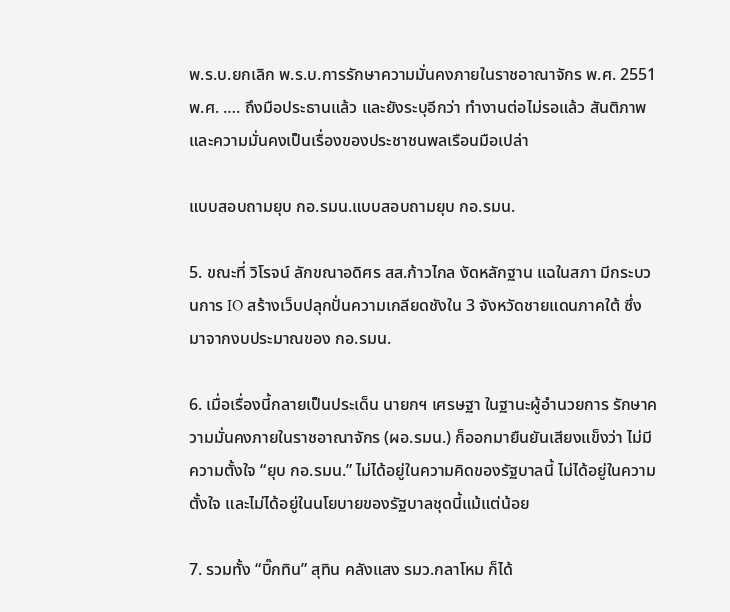พ.ร.บ.ยกเลิก พ.ร.บ.การรักษาความมั่นคงภายในราชอาณาจักร พ.ศ. 2551 พ.ศ. …. ถึงมือประธานแล้ว และยังระบุอีกว่า ทำงานต่อไม่รอแล้ว สันติภาพและความมั่นคงเป็นเรื่องของประชาชนพลเรือนมือเปล่า

แบบสอบถามยุบ กอ.รมน.แบบสอบถามยุบ กอ.รมน.

5. ขณะที่ วิโรจน์ ลักขณาอดิศร สส.ก้าวไกล งัดหลักฐาน แฉในสภา มีกระบวนการ IO สร้างเว็บปลุกปั่นความเกลียดชังใน 3 จังหวัดชายแดนภาคใต้ ซึ่งมาจากงบประมาณของ กอ.รมน.

6. เมื่อเรื่องนี้กลายเป็นประเด็น นายกฯ เศรษฐา ในฐานะผู้อำนวยการ รักษาความมั่นคงภายในราชอาณาจักร (ผอ.รมน.) ก็ออกมายืนยันเสียงแข็งว่า ไม่มีความตั้งใจ “ยุบ กอ.รมน.” ไม่ได้อยู่ในความคิดของรัฐบาลนี้ ไม่ได้อยู่ในความตั้งใจ และไม่ได้อยู่ในนโยบายของรัฐบาลชุดนี้แม้แต่น้อย

7. รวมทั้ง “บิ๊กทิน” สุทิน คลังแสง รมว.กลาโหม ก็ได้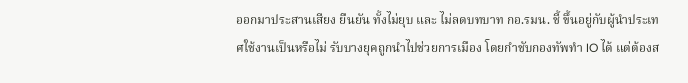ออกมาประสานเสียง ยืนยัน ทั้งไม่ยุบ และ ไม่ลดบทบาท กอ.รมน. ชี้ ขึ้นอยู่กับผู้นำประเทศใช้งานเป็นหรือไม่ รับบางยุคถูกนำไปช่วยการเมือง โดยกำชับกองทัพทำ IO ได้ แต่ต้องส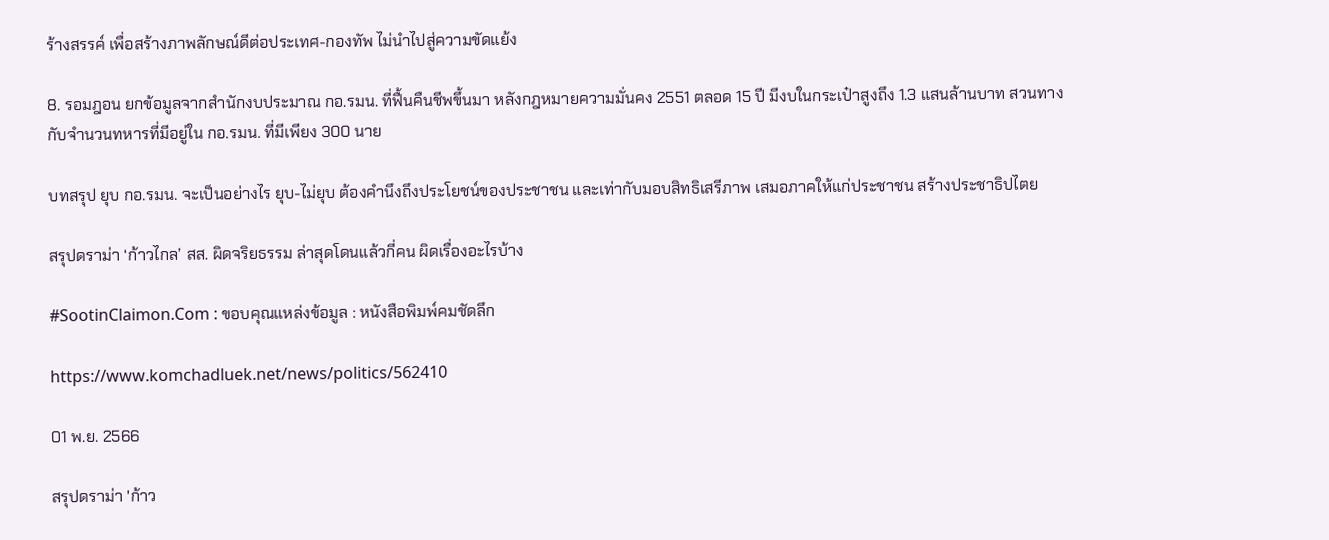ร้างสรรค์ เพื่อสร้างภาพลักษณ์ดีต่อประเทศ-กองทัพ ไม่นำไปสู่ความขัดแย้ง

8. รอมฎอน ยกข้อมูลจากสำนักงบประมาณ กอ.รมน. ที่ฟื้นคืนชีพขึ้นมา หลังกฎหมายความมั่นคง 2551 ตลอด 15 ปี มีงบในกระเป๋าสูงถึง 1.3 แสนล้านบาท สวนทางกับจำนวนทหารที่มีอยู่ใน กอ.รมน. ที่มีเพียง 300 นาย

บทสรุป ยุบ กอ.รมน. จะเป็นอย่างไร ยุบ-ไม่ยุบ ต้องคำนึงถึงประโยชน์ของประชาชน และเท่ากับมอบสิทธิเสรีภาพ เสมอภาคให้แก่ประชาชน สร้างประชาธิปไตย

สรุปดราม่า ‘ก้าวไกล’ สส. ผิดจริยธรรม ล่าสุดโดนแล้วกี่คน ผิดเรื่องอะไรบ้าง

#SootinClaimon.Com : ขอบคุณแหล่งข้อมูล : หนังสือพิมพ์คมชัดลึก

https://www.komchadluek.net/news/politics/562410

01 พ.ย. 2566

สรุปดราม่า 'ก้าว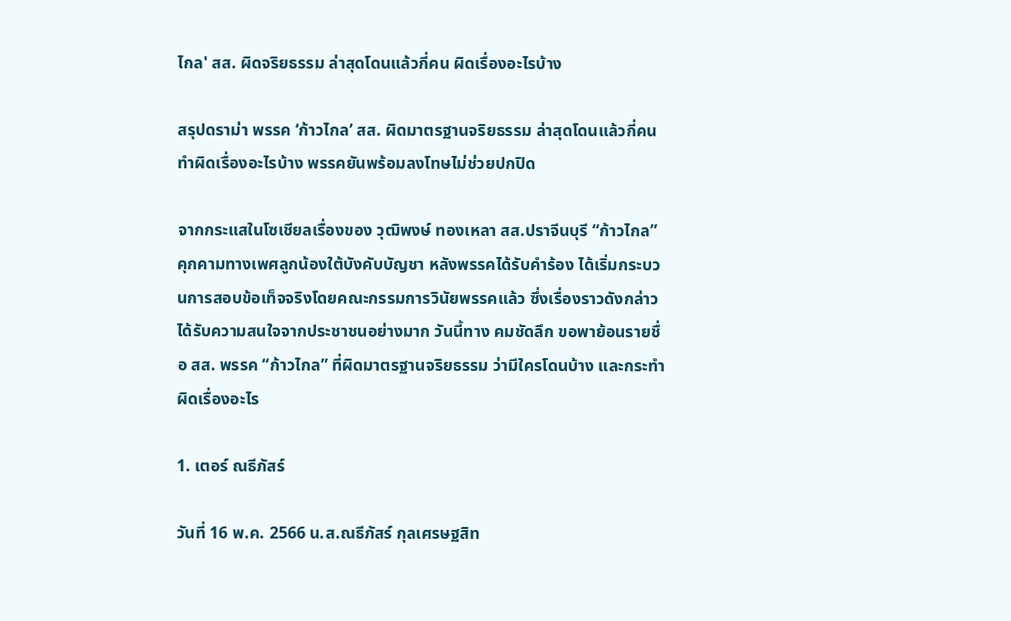ไกล' สส. ผิดจริยธรรม ล่าสุดโดนแล้วกี่คน ผิดเรื่องอะไรบ้าง

สรุปดราม่า พรรค ‘ก้าวไกล’ สส. ผิดมาตรฐานจริยธรรม ล่าสุดโดนแล้วกี่คน ทำผิดเรื่องอะไรบ้าง พรรคยันพร้อมลงโทษไม่ช่วยปกปิด

จากกระแสในโซเชียลเรื่องของ วุฒิพงษ์ ทองเหลา สส.ปราจีนบุรี “ก้าวไกล” คุกคามทางเพศลูกน้องใต้บังคับบัญชา หลังพรรคได้รับคำร้อง ได้เริ่มกระบวนการสอบข้อเท็จจริงโดยคณะกรรมการวินัยพรรคแล้ว ซึ่งเรื่องราวดังกล่าวได้รับความสนใจจากประชาชนอย่างมาก วันนี้ทาง คมชัดลึก ขอพาย้อนรายชื่อ สส. พรรค “ก้าวไกล” ที่ผิดมาตรฐานจริยธรรม ว่ามีใครโดนบ้าง และกระทำผิดเรื่องอะไร

1. เตอร์ ณธีภัสร์

วันที่ 16 พ.ค. 2566 น.ส.ณธีภัสร์ กุลเศรษฐสิท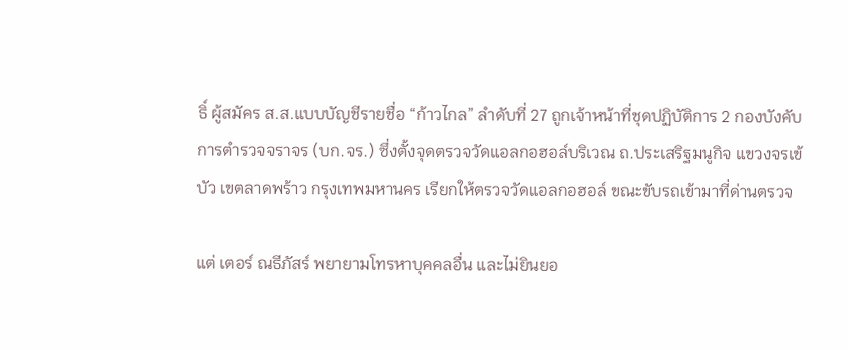ธิ์ ผู้สมัคร ส.ส.แบบบัญชีรายชื่อ “ก้าวไกล” ลำดับที่ 27 ถูกเจ้าหน้าที่ชุดปฏิบัติการ 2 กองบังคับการตำรวจจราจร (บก.จร.) ซึ่งตั้งจุดตรวจวัดแอลกอฮอล์บริเวณ ถ.ประเสริฐมนูกิจ แขวงจรเข้บัว เขตลาดพร้าว กรุงเทพมหานคร เรียกให้ตรวจวัดแอลกอฮอล์ ขณะขับรถเข้ามาที่ด่านตรวจ

แต่ เตอร์ ณธีภัสร์ พยายามโทรหาบุคคลอื่น และไม่ยินยอ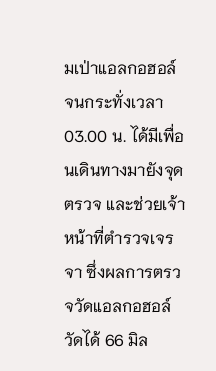มเป่าแอลกอฮอล์ จนกระทั่งเวลา 03.00 น. ได้มีเพื่อนเดินทางมายังจุดตรวจ และช่วยเจ้าหน้าที่ตำรวจเจรจา ซึ่งผลการตรวจวัดแอลกอฮอล์ วัดได้ 66 มิล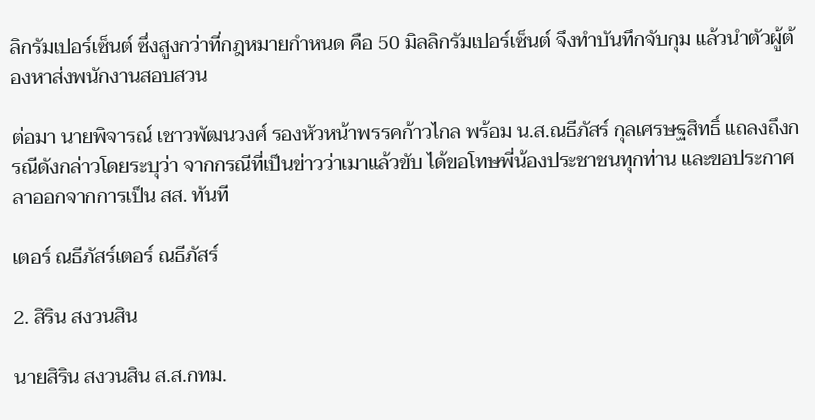ลิกรัมเปอร์เซ็นต์ ซึ่งสูงกว่าที่กฎหมายกำหนด คือ 50 มิลลิกรัมเปอร์เซ็นต์ จึงทำบันทึกจับกุม แล้วนำตัวผู้ต้องหาส่งพนักงานสอบสวน

ต่อมา นายพิจารณ์ เชาวพัฒนวงศ์ รองหัวหน้าพรรคก้าวไกล พร้อม น.ส.ณธีภัสร์ กุลเศรษฐสิทธิ์ แถลงถึงกรณีดังกล่าวโดยระบุว่า จากกรณีที่เป็นข่าวว่าเมาแล้วขับ ได้ขอโทษพี่น้องประชาชนทุกท่าน และขอประกาศลาออกจากการเป็น สส. ทันที

เตอร์ ณธีภัสร์เตอร์ ณธีภัสร์

2. สิริน สงวนสิน

นายสิริน สงวนสิน ส.ส.กทม.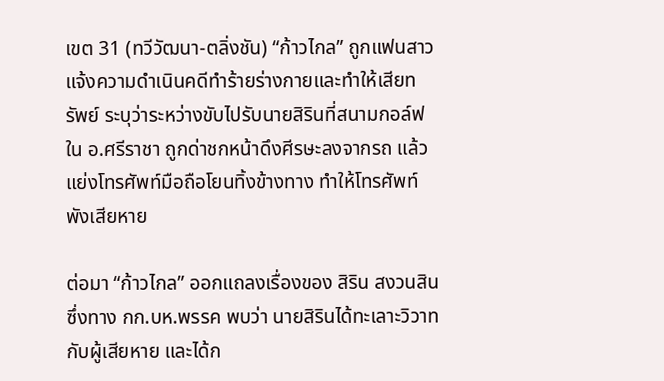เขต 31 (ทวีวัฒนา-ตลิ่งชัน) “ก้าวไกล” ถูกแฟนสาวแจ้งความดำเนินคดีทำร้ายร่างกายและทำให้เสียทรัพย์ ระบุว่าระหว่างขับไปรับนายสิรินที่สนามกอล์ฟใน อ.ศรีราชา ถูกด่าชกหน้าดึงศีรษะลงจากรถ แล้วแย่งโทรศัพท์มือถือโยนทิ้งข้างทาง ทำให้โทรศัพท์พังเสียหาย

ต่อมา “ก้าวไกล” ออกแถลงเรื่องของ สิริน สงวนสิน ซึ่งทาง กก.บห.พรรค พบว่า นายสิรินได้ทะเลาะวิวาทกับผู้เสียหาย และได้ก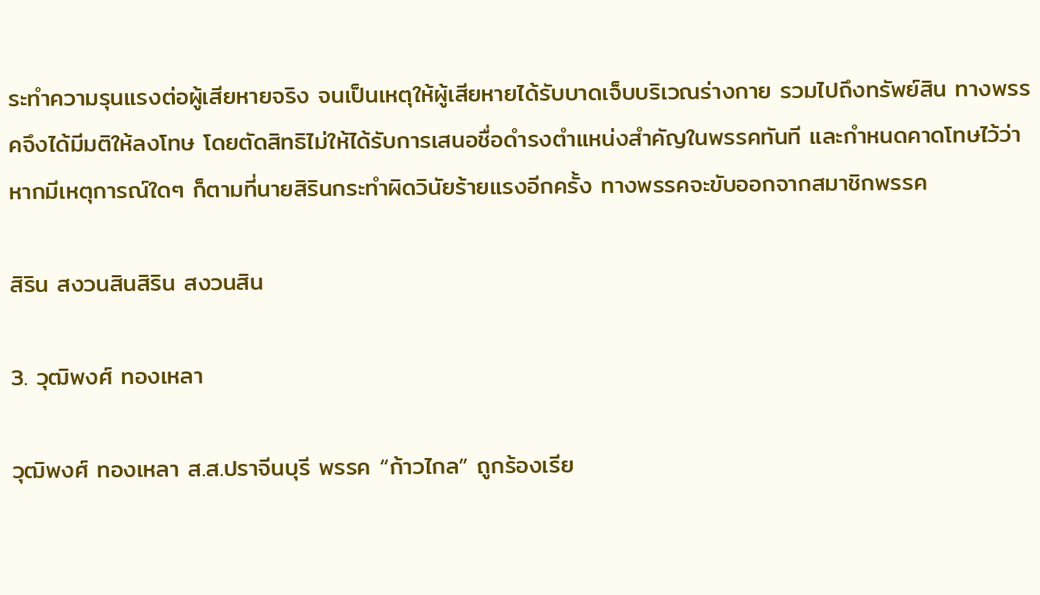ระทำความรุนแรงต่อผู้เสียหายจริง จนเป็นเหตุให้ผู้เสียหายได้รับบาดเจ็บบริเวณร่างกาย รวมไปถึงทรัพย์สิน ทางพรรคจึงได้มีมติให้ลงโทษ โดยตัดสิทธิไม่ให้ได้รับการเสนอชื่อดำรงตำแหน่งสำคัญในพรรคทันที และกำหนดคาดโทษไว้ว่า หากมีเหตุการณ์ใดๆ ก็ตามที่นายสิรินกระทำผิดวินัยร้ายแรงอีกครั้ง ทางพรรคจะขับออกจากสมาชิกพรรค

สิริน สงวนสินสิริน สงวนสิน

3. วุฒิพงศ์ ทองเหลา

วุฒิพงศ์ ทองเหลา ส.ส.ปราจีนบุรี พรรค “ก้าวไกล” ถูกร้องเรีย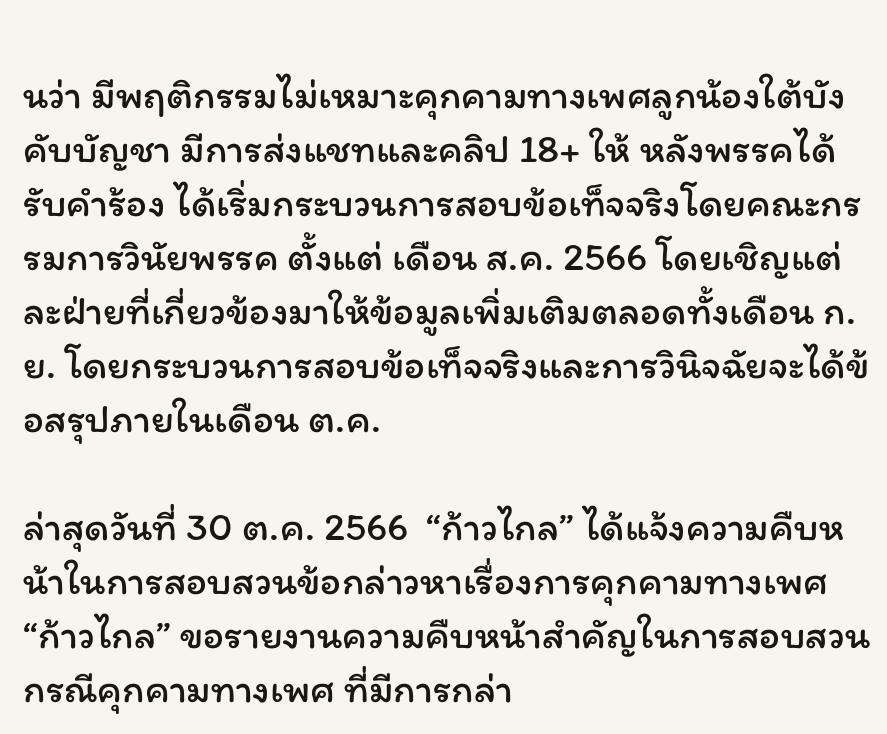นว่า มีพฤติกรรมไม่เหมาะคุกคามทางเพศลูกน้องใต้บังคับบัญชา มีการส่งแชทและคลิป 18+ ให้ หลังพรรคได้รับคำร้อง ได้เริ่มกระบวนการสอบข้อเท็จจริงโดยคณะกรรมการวินัยพรรค ตั้งแต่ เดือน ส.ค. 2566 โดยเชิญแต่ละฝ่ายที่เกี่ยวข้องมาให้ข้อมูลเพิ่มเติมตลอดทั้งเดือน ก.ย. โดยกระบวนการสอบข้อเท็จจริงและการวินิจฉัยจะได้ข้อสรุปภายในเดือน ต.ค.

ล่าสุดวันที่ 30 ต.ค. 2566  “ก้าวไกล” ได้แจ้งความคืบหน้าในการสอบสวนข้อกล่าวหาเรื่องการคุกคามทางเพศ “ก้าวไกล” ขอรายงานความคืบหน้าสำคัญในการสอบสวนกรณีคุกคามทางเพศ ที่มีการกล่า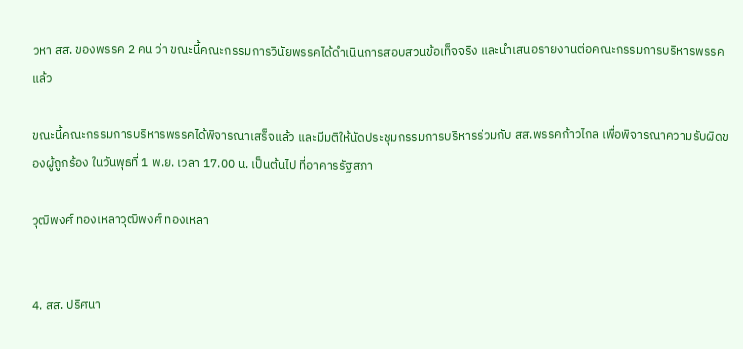วหา สส. ของพรรค 2 คน ว่า ขณะนี้คณะกรรมการวินัยพรรคได้ดำเนินการสอบสวนข้อเท็จจริง และนำเสนอรายงานต่อคณะกรรมการบริหารพรรคแล้ว

ขณะนี้คณะกรรมการบริหารพรรคได้พิจารณาเสร็จแล้ว และมีมติให้นัดประชุมกรรมการบริหารร่วมกับ สส.พรรคก้าวไกล เพื่อพิจารณาความรับผิดของผู้ถูกร้อง ในวันพุธที่ 1 พ.ย. เวลา 17.00 น. เป็นต้นไป ที่อาคารรัฐสภา

วุฒิพงศ์ ทองเหลาวุฒิพงศ์ ทองเหลา


4. สส. ปริศนา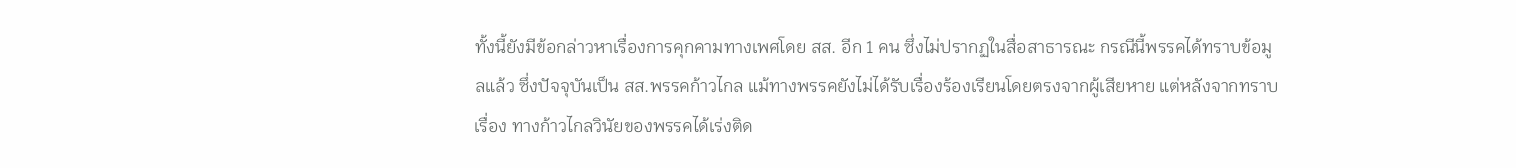ทั้งนี้ยังมีข้อกล่าวหาเรื่องการคุกคามทางเพศโดย สส. อีก 1 คน ซึ่งไม่ปรากฏในสื่อสาธารณะ กรณีนี้พรรคได้ทราบข้อมูลแล้ว ซึ่งปัจจุบันเป็น สส.พรรคก้าวไกล แม้ทางพรรคยังไม่ได้รับเรื่องร้องเรียนโดยตรงจากผู้เสียหาย แต่หลังจากทราบเรื่อง ทางก้าวไกลวินัยของพรรคได้เร่งติด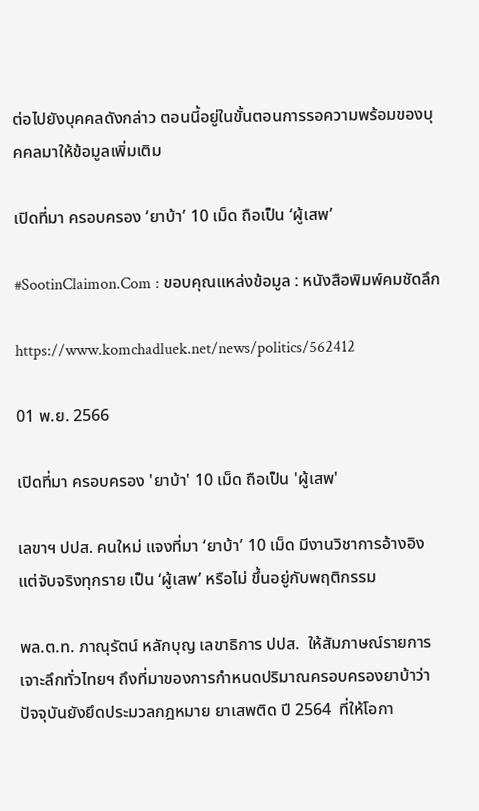ต่อไปยังบุคคลดังกล่าว ตอนนี้อยู่ในขั้นตอนการรอความพร้อมของบุคคลมาให้ข้อมูลเพิ่มเติม

เปิดที่มา ครอบครอง ‘ยาบ้า’ 10 เม็ด ถือเป็น ‘ผู้เสพ’

#SootinClaimon.Com : ขอบคุณแหล่งข้อมูล : หนังสือพิมพ์คมชัดลึก

https://www.komchadluek.net/news/politics/562412

01 พ.ย. 2566

เปิดที่มา ครอบครอง 'ยาบ้า' 10 เม็ด ถือเป็น 'ผู้เสพ'

เลขาฯ ปปส. คนใหม่ แจงที่มา ‘ยาบ้า’ 10 เม็ด มีงานวิชาการอ้างอิง แต่จับจริงทุกราย เป็น ‘ผู้เสพ’ หรือไม่ ขึ้นอยู่กับพฤติกรรม

พล.ต.ท. ภาณุรัตน์ หลักบุญ เลขาธิการ ปปส.  ให้สัมภาษณ์รายการเจาะลึกทั่วไทยฯ ถึงที่มาของการกำหนดปริมาณครอบครองยาบ้าว่า ปัจจุบันยังยึดประมวลกฎหมาย ยาเสพติด ปี 2564  ที่ให้โอกา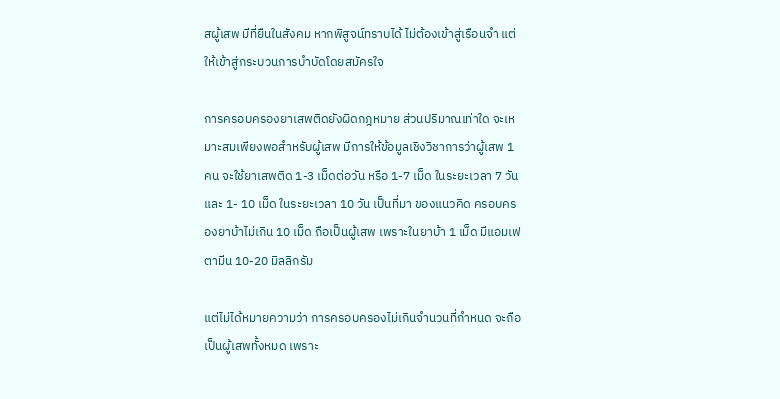สผู้เสพ มีที่ยืนในสังคม หากพิสูจน์ทราบได้ ไม่ต้องเข้าสู่เรือนจำ แต่ให้เข้าสู่กระบวนการบำบัดโดยสมัครใจ

การครอบครองยาเสพติดยังผิดกฎหมาย ส่วนปริมาณเท่าใด จะเหมาะสมเพียงพอสำหรับผู้เสพ มีการให้ข้อมูลเชิงวิชาการว่าผู้เสพ 1 คน จะใช้ยาเสพติด 1-3 เม็ดต่อวัน หรือ 1-7 เม็ด ในระยะเวลา 7 วัน และ 1- 10 เม็ด ในระยะเวลา 10 วัน เป็นที่มา ของแนวคิด ครอบครองยาบ้าไม่เกิน 10 เม็ด ถือเป็นผู้เสพ เพราะในยาบ้า 1 เม็ด มีแอมเฟตามีน 10-20 มิลลิกรัม

แต่ไม่ได้หมายความว่า การครอบครองไม่เกินจำนวนที่กำหนด จะถือเป็นผู้เสพทั้งหมด เพราะ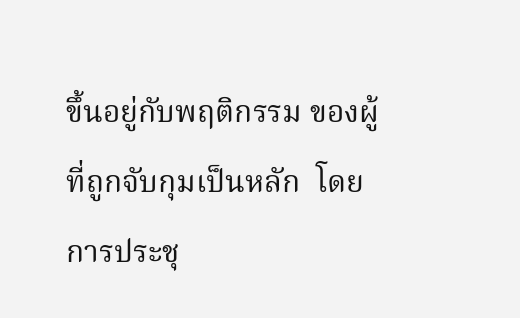ขึ้นอยู่กับพฤติกรรม ของผู้ที่ถูกจับกุมเป็นหลัก  โดยการประชุ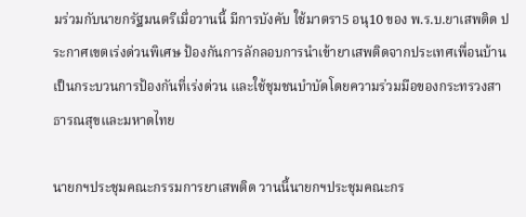มร่วมกับนายกรัฐมนตรีเมื่อวานนี้ มีการบังคับ ใช้มาตรา5 อนุ10 ของ พ.ร.บ.ยาเสพติด ประกาศเขตเร่งด่วนพิเศษ ป้องกันการลักลอบการนำเข้ายาเสพติดจากประเทศเพื่อนบ้าน เป็นกระบวนการป้องกันที่เร่งด่วน และใช้ชุมชนบำบัดโดยความร่วมมือของกระทรวงสาธารณสุขและมหาดไทย

นายกฯประชุมคณะกรรมการยาเสพติด วานนี้นายกฯประชุมคณะกร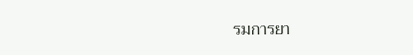รมการยา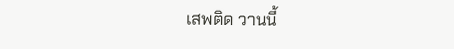เสพติด วานนี้